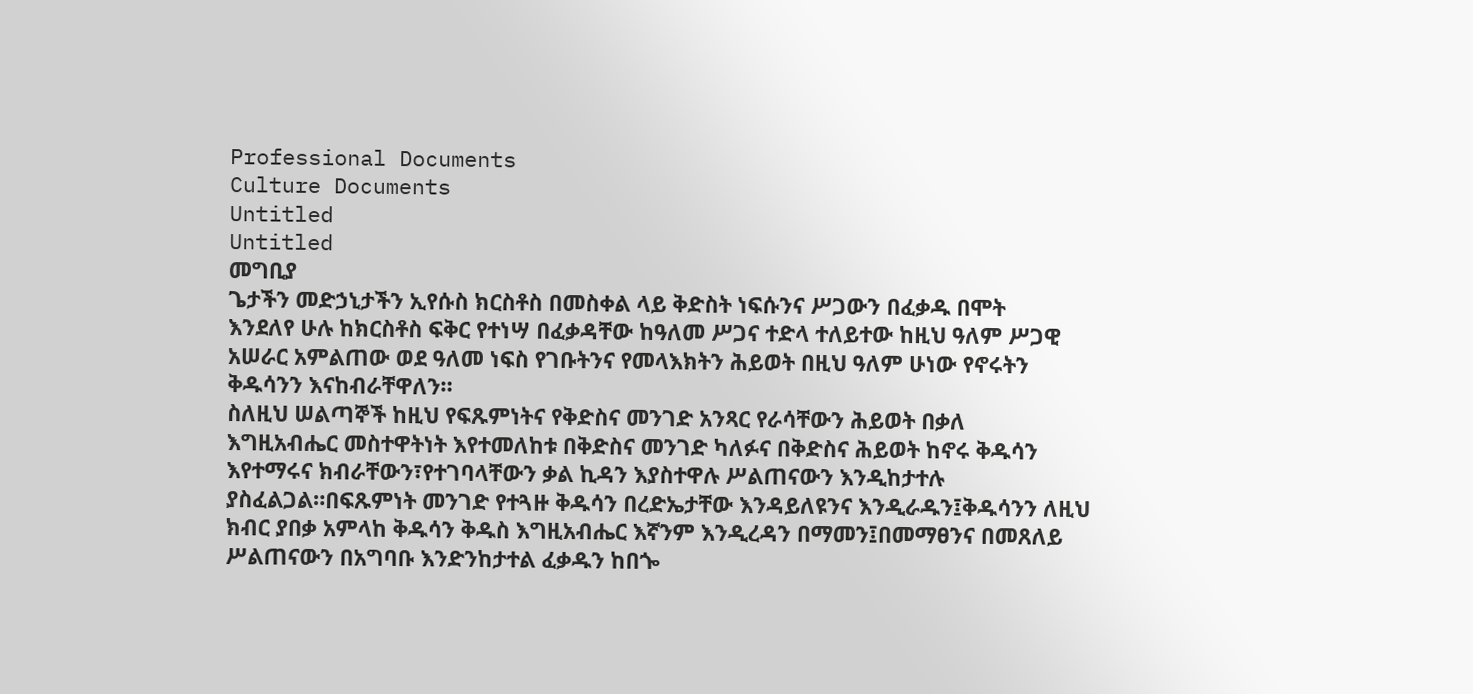Professional Documents
Culture Documents
Untitled
Untitled
መግቢያ
ጌታችን መድኃኒታችን ኢየሱስ ክርስቶስ በመስቀል ላይ ቅድስት ነፍሱንና ሥጋውን በፈቃዱ በሞት
እንደለየ ሁሉ ከክርስቶስ ፍቅር የተነሣ በፈቃዳቸው ከዓለመ ሥጋና ተድላ ተለይተው ከዚህ ዓለም ሥጋዊ
አሠራር አምልጠው ወደ ዓለመ ነፍስ የገቡትንና የመላእክትን ሕይወት በዚህ ዓለም ሁነው የኖሩትን
ቅዱሳንን እናከብራቸዋለን።
ስለዚህ ሠልጣኞች ከዚህ የፍጹምነትና የቅድስና መንገድ አንጻር የራሳቸውን ሕይወት በቃለ
እግዚአብሔር መስተዋትነት እየተመለከቱ በቅድስና መንገድ ካለፉና በቅድስና ሕይወት ከኖሩ ቅዱሳን
እየተማሩና ክብራቸውን፣የተገባላቸውን ቃል ኪዳን እያስተዋሉ ሥልጠናውን እንዲከታተሉ
ያስፈልጋል።በፍጹምነት መንገድ የተጓዙ ቅዱሳን በረድኤታቸው እንዳይለዩንና እንዲራዱን፤ቅዱሳንን ለዚህ
ክብር ያበቃ አምላከ ቅዱሳን ቅዱስ እግዚአብሔር እኛንም እንዲረዳን በማመን፤በመማፀንና በመጸለይ
ሥልጠናውን በአግባቡ እንድንከታተል ፈቃዱን ከበጐ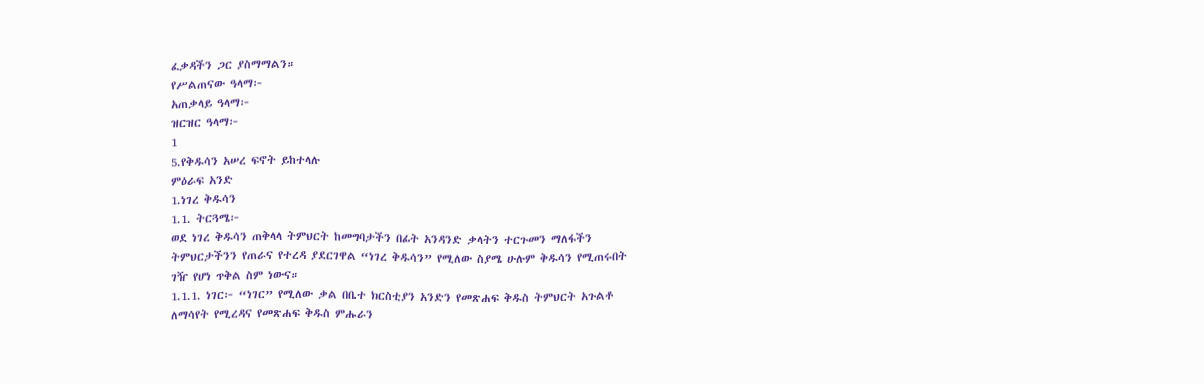ፈቃዳችን ጋር ያስማማልን።
የሥልጠናው ዓላማ፦
አጠቃላይ ዓላማ፦
ዝርዝር ዓላማ፦
1
5.የቅዱሳን አሠረ ፍኖት ይከተላሉ
ምዕራፍ አንድ
1.ነገረ ቅዱሳን
1.1. ትርጓሜ፦
ወደ ነገረ ቅዱሳን ጠቅላላ ትምህርት ከመግባታችን በፊት አንዳንድ ቃላትን ተርጉመን ማለፋችን
ትምህርታችንን የጠራና የተረዳ ያደርገዋል “ነገረ ቅዱሳን” የሚለው ስያሜ ሁሉም ቅዱሳን የሚጠሩበት
ገዥ የሆነ ጥቅል ስም ነውና።
1.1.1. ነገር፦ “ነገር” የሚለው ቃል በቤተ ክርስቲያን አንድን የመጽሐፍ ቅዱስ ትምህርት አጉልቶ
ለማሳየት የሚረዳና የመጽሐፍ ቅዱስ ምሑራን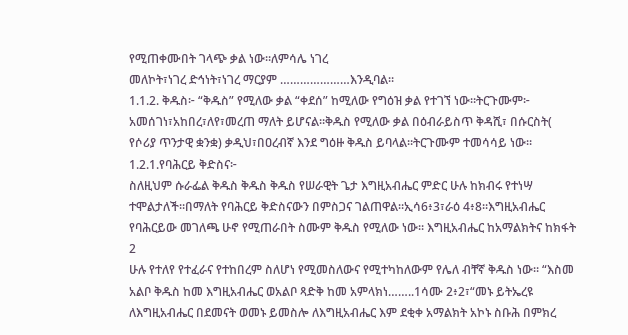የሚጠቀሙበት ገላጭ ቃል ነው።ለምሳሌ ነገረ
መለኮት፣ነገረ ድኅነት፣ነገረ ማርያም …………………እንዲባል።
1.1.2. ቅዱስ፦ “ቅዱስ” የሚለው ቃል “ቀደሰ” ከሚለው የግዕዝ ቃል የተገኘ ነው።ትርጉሙም፦
አመሰገነ፣አከበረ፣ለየ፣መረጠ ማለት ይሆናል።ቅዱስ የሚለው ቃል በዕብራይስጥ ቅዳሺ፣ በሱርስት(
የሶሪያ ጥንታዊ ቋንቋ) ቃዲህ፣በዐረብኛ እንደ ግዕዙ ቅዱስ ይባላል።ትርጉሙም ተመሳሳይ ነው።
1.2.1.የባሕርይ ቅድስና፦
ስለዚህም ሱራፌል ቅዱስ ቅዱስ ቅዱስ የሠራዊት ጌታ እግዚአብሔር ምድር ሁሉ ከክብሩ የተነሣ
ተሞልታለች።በማለት የባሕርይ ቅድስናውን በምስጋና ገልጠዋል።ኢሳ6፥3፣ራዕ 4፥8።እግዚአብሔር
የባሕርይው መገለጫ ሁኖ የሚጠራበት ስሙም ቅዱስ የሚለው ነው። እግዚአብሔር ከአማልክትና ከክፋት
2
ሁሉ የተለየ የተፈራና የተከበረም ስለሆነ የሚመስለውና የሚተካከለውም የሌለ ብቸኛ ቅዱስ ነው። “እስመ
አልቦ ቅዱስ ከመ እግዚአብሔር ወአልቦ ጻድቅ ከመ አምላክነ……..1ሳሙ 2፥2፣“መኑ ይትኤረዩ
ለእግዚአብሔር በደመናት ወመኑ ይመስሎ ለእግዚአብሔር እም ደቂቀ አማልክት አኮኑ ስቡሕ በምክረ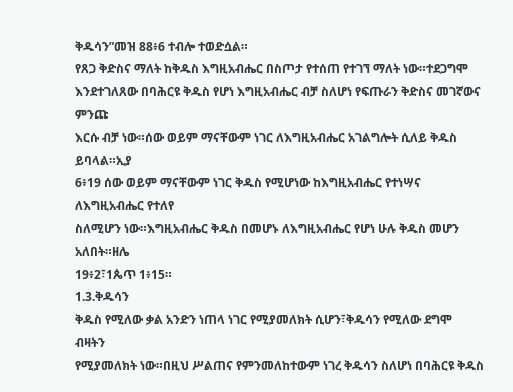ቅዱሳን”መዝ 88፥6 ተብሎ ተወድሷል።
የጸጋ ቅድስና ማለት ከቅዱስ እግዚአብሔር በስጦታ የተሰጠ የተገኘ ማለት ነው።ተደጋግሞ
እንደተገለጸው በባሕርዩ ቅዱስ የሆነ እግዚአብሔር ብቻ ስለሆነ የፍጡራን ቅድስና መገኛውና ምንጩ
እርሱ ብቻ ነው።ሰው ወይም ማናቸውም ነገር ለእግዚአብሔር አገልግሎት ሲለይ ቅዱስ ይባላል።ኢያ
6፥19 ሰው ወይም ማናቸውም ነገር ቅዱስ የሚሆነው ከእግዚአብሔር የተነሣና ለእግዚአብሔር የተለየ
ስለሚሆን ነው።እግዚአብሔር ቅዱስ በመሆኑ ለእግዚአብሔር የሆነ ሁሉ ቅዱስ መሆን አለበት።ዘሌ
19፥2፣1ጴጥ 1፥15።
1.3.ቅዱሳን
ቅዱስ የሚለው ቃል አንድን ነጠላ ነገር የሚያመለክት ሲሆን፣ቅዱሳን የሚለው ደግሞ ብዛትን
የሚያመለክት ነው።በዚህ ሥልጠና የምንመለከተውም ነገረ ቅዱሳን ስለሆነ በባሕርዩ ቅዱስ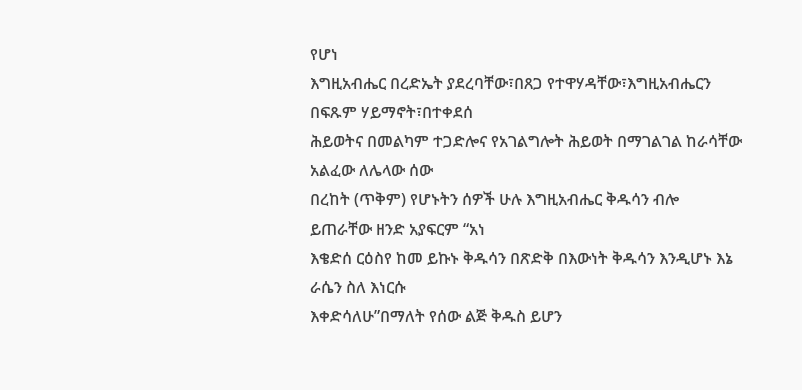የሆነ
እግዚአብሔር በረድኤት ያደረባቸው፣በጸጋ የተዋሃዳቸው፣እግዚአብሔርን በፍጹም ሃይማኖት፣በተቀደሰ
ሕይወትና በመልካም ተጋድሎና የአገልግሎት ሕይወት በማገልገል ከራሳቸው አልፈው ለሌላው ሰው
በረከት (ጥቅም) የሆኑትን ሰዎች ሁሉ እግዚአብሔር ቅዱሳን ብሎ ይጠራቸው ዘንድ አያፍርም “አነ
እቄድሰ ርዕስየ ከመ ይኩኑ ቅዱሳን በጽድቅ በእውነት ቅዱሳን እንዲሆኑ እኔ ራሴን ስለ እነርሱ
እቀድሳለሁ”በማለት የሰው ልጅ ቅዱስ ይሆን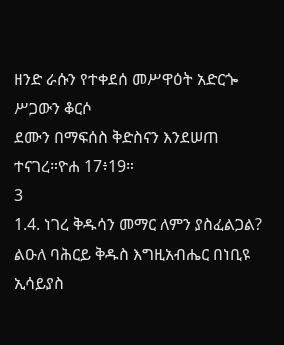ዘንድ ራሱን የተቀደሰ መሥዋዕት አድርጐ ሥጋውን ቆርሶ
ደሙን በማፍሰስ ቅድስናን እንደሠጠ ተናገረ።ዮሐ 17፥19።
3
1.4. ነገረ ቅዱሳን መማር ለምን ያስፈልጋል?
ልዑለ ባሕርይ ቅዱስ እግዚአብሔር በነቢዩ ኢሳይያስ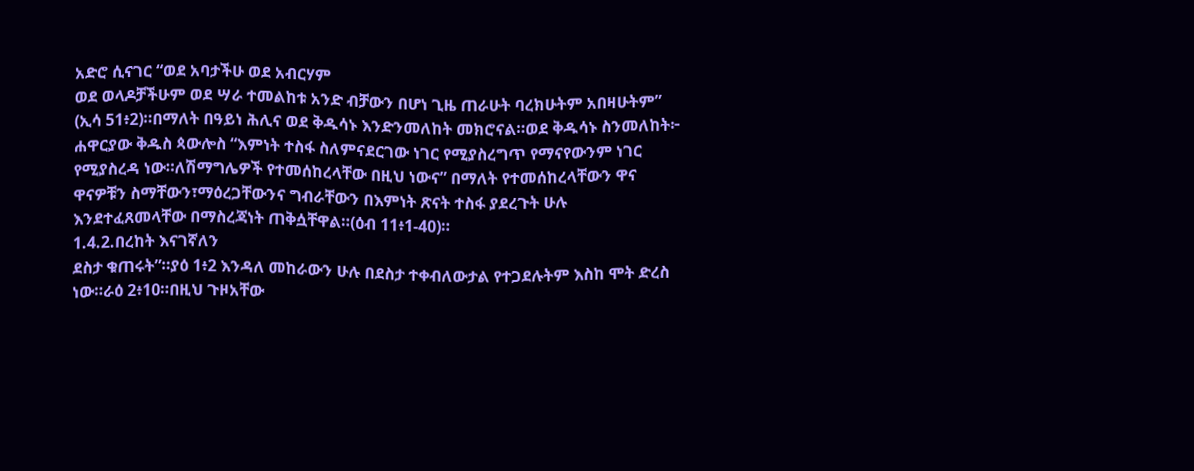አድሮ ሲናገር “ወደ አባታችሁ ወደ አብርሃም
ወደ ወላዶቻችሁም ወደ ሣራ ተመልከቱ አንድ ብቻውን በሆነ ጊዜ ጠራሁት ባረክሁትም አበዛሁትም”
(ኢሳ 51፥2)።በማለት በዓይነ ሕሊና ወደ ቅዱሳኑ እንድንመለከት መክሮናል።ወደ ቅዱሳኑ ስንመለከት፦
ሐዋርያው ቅዱስ ጳውሎስ “እምነት ተስፋ ስለምናደርገው ነገር የሚያስረግጥ የማናየውንም ነገር
የሚያስረዳ ነው።ለሽማግሌዎች የተመሰከረላቸው በዚህ ነውና” በማለት የተመሰከረላቸውን ዋና
ዋናዎቹን ስማቸውን፣ማዕረጋቸውንና ግብራቸውን በእምነት ጽናት ተስፋ ያደረጉት ሁሉ
እንደተፈጸመላቸው በማስረጃነት ጠቅሷቸዋል።(ዕብ 11፥1-40)።
1.4.2.በረከት እናገኛለን
ደስታ ቁጠሩት”።ያዕ 1፥2 እንዳለ መከራውን ሁሉ በደስታ ተቀብለውታል የተጋደሉትም እስከ ሞት ድረስ
ነው።ራዕ 2፥10።በዚህ ጉዞአቸው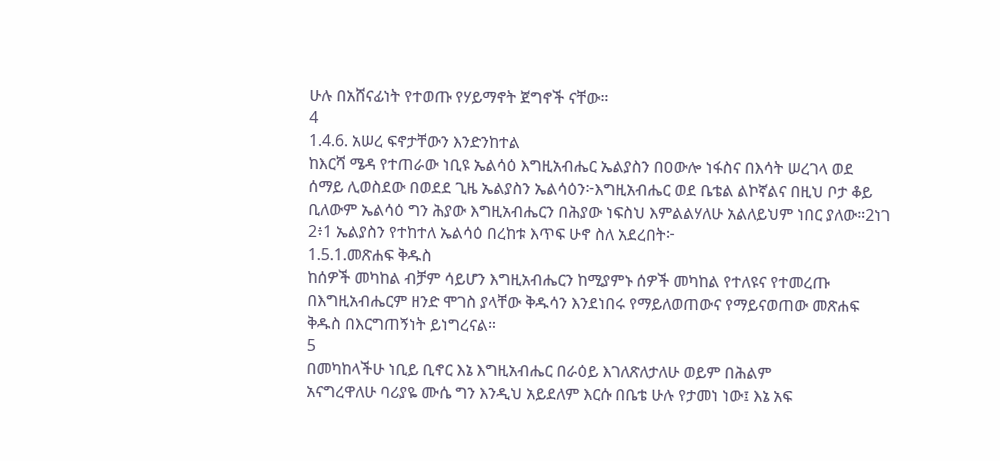ሁሉ በአሸናፊነት የተወጡ የሃይማኖት ጀግኖች ናቸው።
4
1.4.6. አሠረ ፍኖታቸውን እንድንከተል
ከእርሻ ሜዳ የተጠራው ነቢዩ ኤልሳዕ እግዚአብሔር ኤልያስን በዐውሎ ነፋስና በእሳት ሠረገላ ወደ
ሰማይ ሊወስደው በወደደ ጊዜ ኤልያስን ኤልሳዕን፦እግዚአብሔር ወደ ቤቴል ልኮኛልና በዚህ ቦታ ቆይ
ቢለውም ኤልሳዕ ግን ሕያው እግዚአብሔርን በሕያው ነፍስህ እምልልሃለሁ አልለይህም ነበር ያለው።2ነገ
2፥1 ኤልያስን የተከተለ ኤልሳዕ በረከቱ እጥፍ ሁኖ ስለ አደረበት፦
1.5.1.መጽሐፍ ቅዱስ
ከሰዎች መካከል ብቻም ሳይሆን እግዚአብሔርን ከሚያምኑ ሰዎች መካከል የተለዩና የተመረጡ
በእግዚአብሔርም ዘንድ ሞገስ ያላቸው ቅዱሳን እንደነበሩ የማይለወጠውና የማይናወጠው መጽሐፍ
ቅዱስ በእርግጠኝነት ይነግረናል።
5
በመካከላችሁ ነቢይ ቢኖር እኔ እግዚአብሔር በራዕይ እገለጽለታለሁ ወይም በሕልም
አናግረዋለሁ ባሪያዬ ሙሴ ግን እንዲህ አይደለም እርሱ በቤቴ ሁሉ የታመነ ነው፤ እኔ አፍ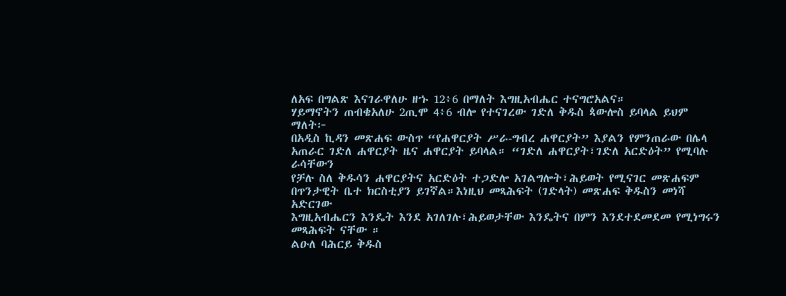ለአፍ በግልጽ እናገራዋለሁ ዘኁ 12፥6 በማለት እግዚአብሔር ተናግሮአልና።
ሃይማኖትን ጠብቄአለሁ 2ጢሞ 4፥6 ብሎ የተናገረው ገድለ ቅዱስ ጳውሎስ ይባላል ይህም ማለት፦
በአዲስ ኪዳን መጽሐፍ ውስጥ “የሐዋርያት ሥራ-ግብረ ሐዋርያት” እያልን የምንጠራው በሌላ
አጠራር ገድለ ሐዋርያት ዜና ሐዋርያት ይባላል። “ገድለ ሐዋርያት፣ገድለ አርድዕት” የሚባሉ ራሳቸውን
የቻሉ ስለ ቅዱሳን ሐዋርያትና አርድዕት ተጋድሎ አገልግሎት፣ሕይወት የሚናገር መጽሐፍም
በጥንታዊት ቤተ ክርስቲያን ይገኛል።እነዚህ መጻሕፍት (ገድላት) መጽሐፍ ቅዱስን መነሻ አድርገው
እግዚአብሔርን እንዴት እንደ አገለገሉ፣ሕይወታቸው እንዴትና በምን እንደተደመደመ የሚነግሩን
መጻሕፍት ናቸው ።
ልዑለ ባሕርይ ቅዱስ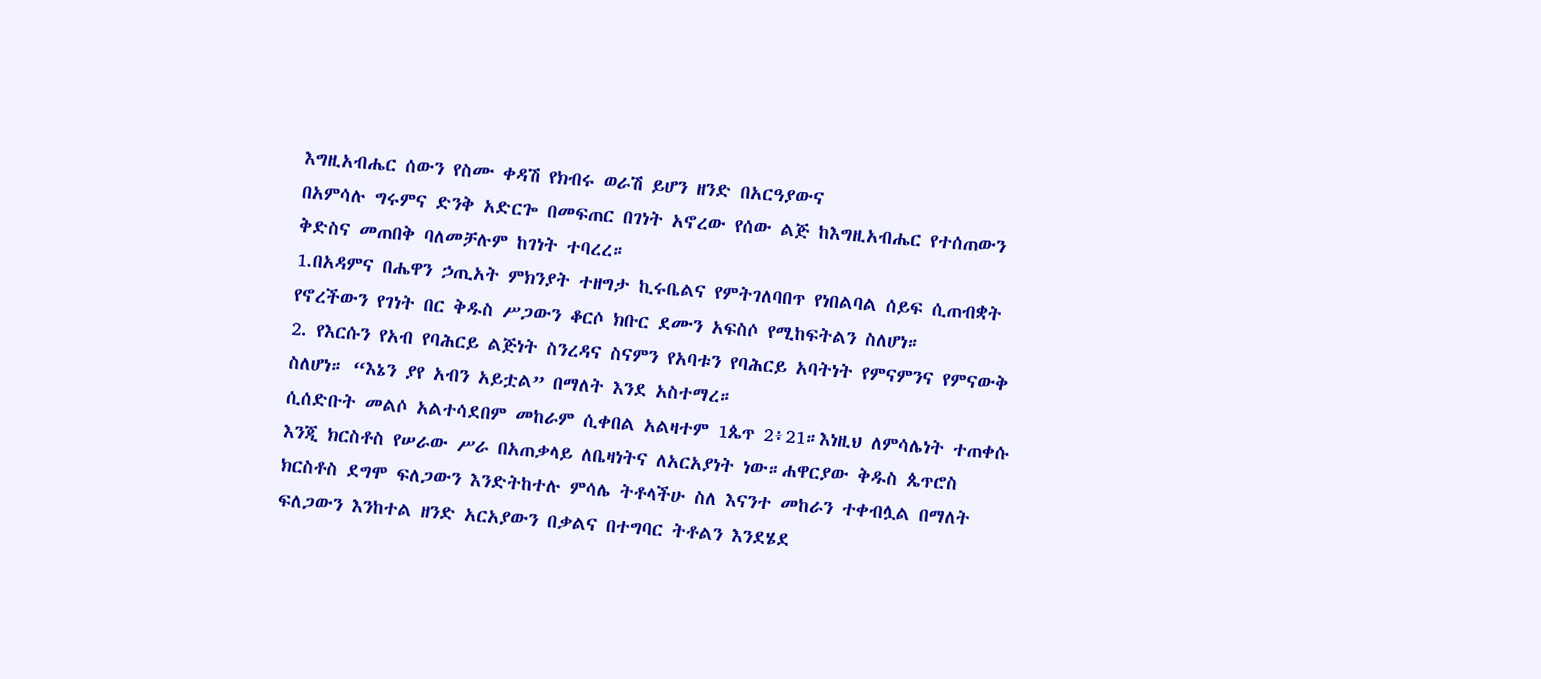እግዚአብሔር ሰውን የስሙ ቀዳሽ የክብሩ ወራሽ ይሆን ዘንድ በአርዓያውና
በአምሳሉ ግሩምና ድንቅ አድርጐ በመፍጠር በገነት አኖረው የሰው ልጅ ከእግዚአብሔር የተሰጠውን
ቅድስና መጠበቅ ባለመቻሉም ከገነት ተባረረ።
1.በአዳምና በሔዋን ኃጢአት ምክንያት ተዘግታ ኪሩቤልና የምትገለባበጥ የነበልባል ሰይፍ ሲጠብቋት
የኖረችውን የገነት በር ቅዱስ ሥጋውን ቆርሶ ክቡር ደሙን አፍስሶ የሚከፍትልን ስለሆነ።
2. የእርሱን የአብ የባሕርይ ልጅነት ስንረዳና ስናምን የአባቱን የባሕርይ አባትነት የምናምንና የምናውቅ
ስለሆነ። “እኔን ያየ አብን አይቷል” በማለት እንደ አስተማረ።
ሲሰድቡት መልሶ አልተሳደበም መከራም ሲቀበል አልዛተም 1ጴጥ 2፥21።እነዚህ ለምሳሌነት ተጠቀሱ
እንጂ ክርስቶስ የሠራው ሥራ በአጠቃላይ ለቤዛነትና ለአርአያነት ነው።ሐዋርያው ቅዱስ ጴጥሮስ
ክርስቶስ ደግሞ ፍለጋውን እንድትከተሉ ምሳሌ ትቶላችሁ ስለ እናንተ መከራን ተቀብሏል በማለት
ፍለጋውን እንከተል ዘንድ አርአያውን በቃልና በተግባር ትቶልን እንደሄደ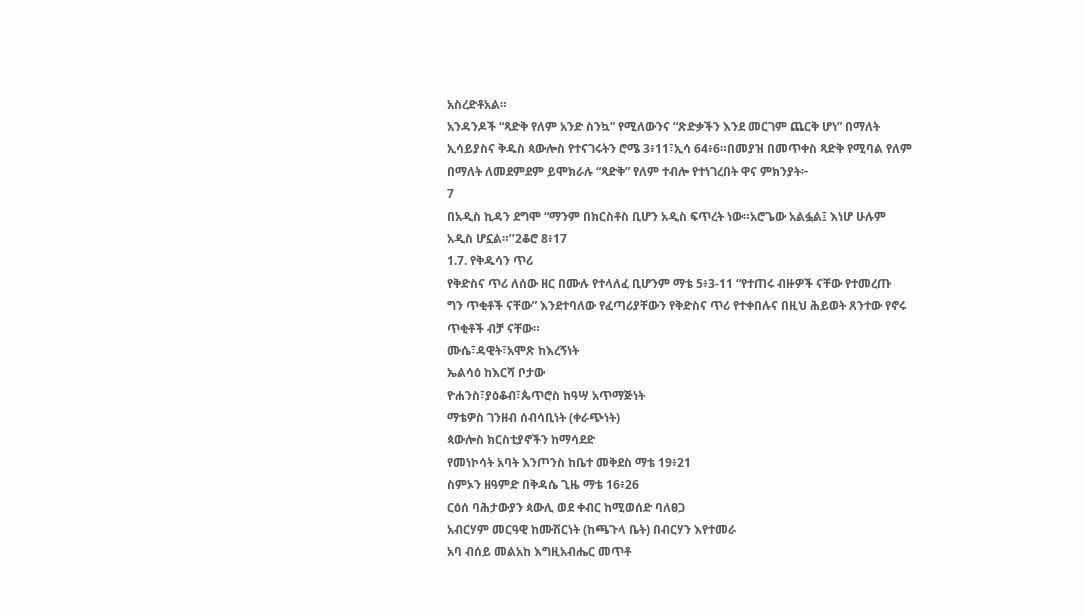አስረድቶአል።
አንዳንዶች “ጻድቅ የለም አንድ ስንኳ” የሚለውንና “ጽድቃችን እንደ መርገም ጨርቅ ሆነ” በማለት
ኢሳይያስና ቅዱስ ጳውሎስ የተናገሩትን ሮሜ 3፥11፣ኢሳ 64፥6።በመያዝ በመጥቀስ ጻድቅ የሚባል የለም
በማለት ለመደምደም ይሞክራሉ “ጻድቅ” የለም ተብሎ የተነገረበት ዋና ምክንያት፦
7
በአዲስ ኪዳን ደግሞ “ማንም በክርስቶስ ቢሆን አዲስ ፍጥረት ነው።አሮጌው አልፏል፤ እነሆ ሁሉም
አዲስ ሆኗል።’’2ቆሮ 8፥17
1.7. የቅዱሳን ጥሪ
የቅድስና ጥሪ ለሰው ዘር በሙሉ የተላለፈ ቢሆንም ማቴ 5፥3-11 “የተጠሩ ብዙዎች ናቸው የተመረጡ
ግን ጥቂቶች ናቸው” እንደተባለው የፈጣሪያቸውን የቅድስና ጥሪ የተቀበሉና በዚህ ሕይወት ጸንተው የኖሩ
ጥቂቶች ብቻ ናቸው።
ሙሴ፣ዳዊት፣አሞጽ ከእረኝነት
ኤልሳዕ ከእርሻ ቦታው
ዮሐንስ፣ያዕቆብ፣ጴጥሮስ ከዓሣ አጥማጅነት
ማቴዎስ ገንዘብ ሰብሳቢነት (ቀራጭነት)
ጳውሎስ ክርስቲያኖችን ከማሳደድ
የመነኮሳት አባት እንጦንስ ከቤተ መቅደስ ማቴ 19፥21
ስምኦን ዘዓምድ በቅዳሴ ጊዜ ማቴ 16፥26
ርዕሰ ባሕታውያን ጳውሊ ወደ ቀብር ከሚወሰድ ባለፀጋ
አብርሃም መርዓዊ ከሙሽርነት (ከጫጉላ ቤት) በብርሃን እየተመራ
አባ ብሰይ መልአከ እግዚአብሔር መጥቶ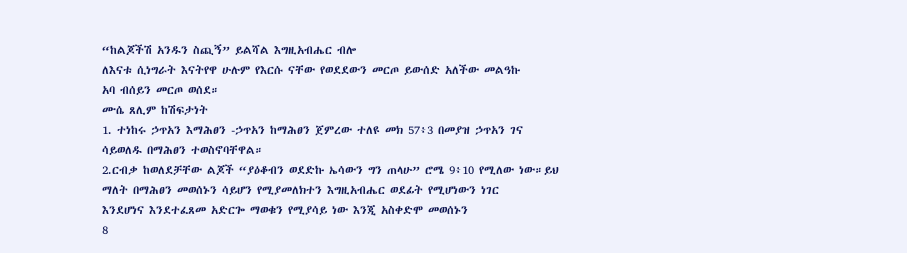“ከልጆችሽ አንዱን ስጪኝ” ይልሻል እግዚአብሔር ብሎ
ለእናቱ ሲነግራት እናትየዋ ሁሉም የእርሱ ናቸው የወደደውን መርጦ ይውሰድ አለችው መልዓኩ
አባ ብሰይን መርጦ ወሰደ።
ሙሴ ጸሊም ከሽፍታነት
1. ተነከሩ ኃጥአን እማሕፀን -ኃጥአን ከማሕፀን ጀምረው ተለዩ መክ 57፥3 በመያዝ ኃጥአን ገና
ሳይወለዱ በማሕፀን ተወስኖባቸዋል።
2.ርብቃ ከወለደቻቸው ልጆች “ያዕቆብን ወደድኩ ኤሳውን ግን ጠላሁ” ሮሜ 9፥10 የሚለው ነው።ይህ
ማለት በማሕፀን መወሰኑን ሳይሆን የሚያመለክተን እግዚአብሔር ወደፊት የሚሆነውን ነገር
እንደሆነና እንደተፈጸመ አድርጐ ማወቁን የሚያሳይ ነው እንጂ አስቀድሞ መወሰኑን
8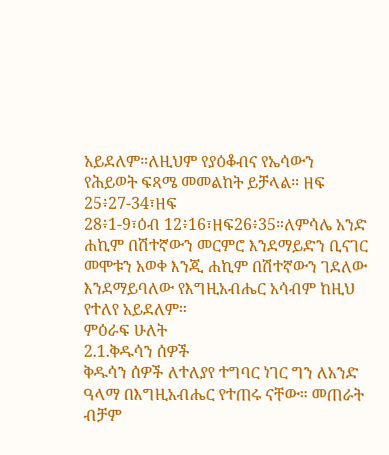አይደለም።ለዚህም የያዕቆብና የኤሳውን የሕይወት ፍጻሜ መመልከት ይቻላል። ዘፍ 25፥27-34፣ዘፍ
28፥1-9፣ዕብ 12፥16፣ዘፍ26፥35።ለምሳሌ አንድ ሐኪም በሽተኛውን መርምሮ እንደማይድን ቢናገር
መሞቱን አወቀ እንጂ ሐኪም በሽተኛውን ገደለው እንደማይባለው የእግዚአብሔር አሳብም ከዚህ
የተለየ አይደለም።
ምዕራፍ ሁለት
2.1.ቅዱሳን ሰዎች
ቅዱሳን ሰዎች ለተለያየ ተግባር ነገር ግን ለአንድ ዓላማ በእግዚአብሔር የተጠሩ ናቸው። መጠራት
ብቻም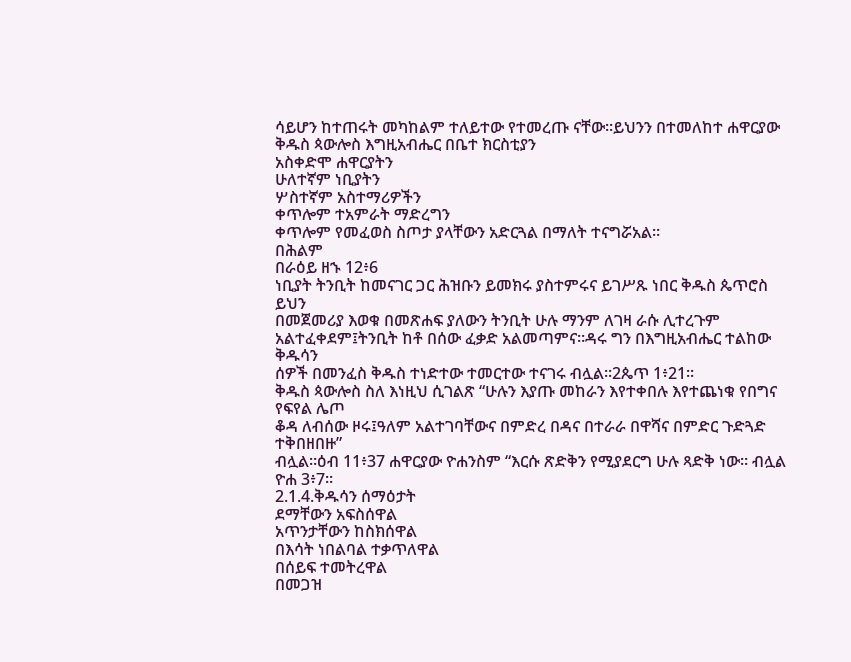ሳይሆን ከተጠሩት መካከልም ተለይተው የተመረጡ ናቸው።ይህንን በተመለከተ ሐዋርያው
ቅዱስ ጳውሎስ እግዚአብሔር በቤተ ክርስቲያን
አስቀድሞ ሐዋርያትን
ሁለተኛም ነቢያትን
ሦስተኛም አስተማሪዎችን
ቀጥሎም ተአምራት ማድረግን
ቀጥሎም የመፈወስ ስጦታ ያላቸውን አድርጓል በማለት ተናግሯአል።
በሕልም
በራዕይ ዘኁ 12፥6
ነቢያት ትንቢት ከመናገር ጋር ሕዝቡን ይመክሩ ያስተምሩና ይገሥጹ ነበር ቅዱስ ጴጥሮስ ይህን
በመጀመሪያ እወቁ በመጽሐፍ ያለውን ትንቢት ሁሉ ማንም ለገዛ ራሱ ሊተረጉም
አልተፈቀደም፤ትንቢት ከቶ በሰው ፈቃድ አልመጣምና።ዳሩ ግን በእግዚአብሔር ተልከው ቅዱሳን
ሰዎች በመንፈስ ቅዱስ ተነድተው ተመርተው ተናገሩ ብሏል።2ጴጥ 1፥21።
ቅዱስ ጳውሎስ ስለ እነዚህ ሲገልጽ “ሁሉን እያጡ መከራን እየተቀበሉ እየተጨነቁ የበግና የፍየል ሌጦ
ቆዳ ለብሰው ዞሩ፤ዓለም አልተገባቸውና በምድረ በዳና በተራራ በዋሻና በምድር ጉድጓድ ተቅበዘበዙ”
ብሏል።ዕብ 11፥37 ሐዋርያው ዮሐንስም “እርሱ ጽድቅን የሚያደርግ ሁሉ ጻድቅ ነው። ብሏል ዮሐ 3፥7።
2.1.4.ቅዱሳን ሰማዕታት
ደማቸውን አፍስሰዋል
አጥንታቸውን ከስክሰዋል
በእሳት ነበልባል ተቃጥለዋል
በሰይፍ ተመትረዋል
በመጋዝ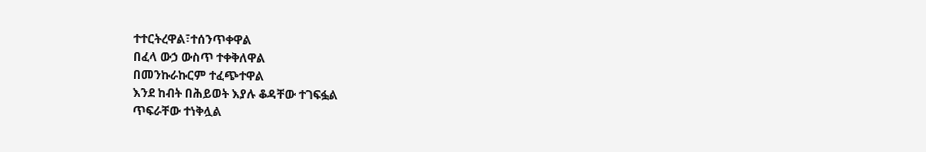ተተርትረዋል፣ተሰንጥቀዋል
በፈላ ውኃ ውስጥ ተቀቅለዋል
በመንኩራኩርም ተፈጭተዋል
እንደ ከብት በሕይወት እያሉ ቆዳቸው ተገፍፏል
ጥፍራቸው ተነቅሏል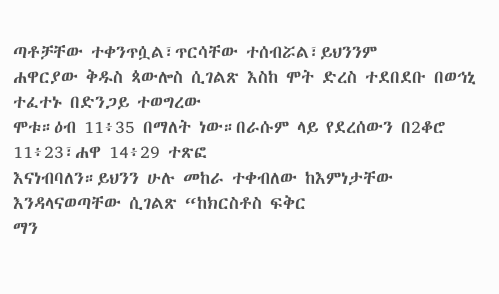ጣቶቻቸው ተቀንጥሷል፣ጥርሳቸው ተሰብሯል፣ይህንንም
ሐዋርያው ቅዱስ ጳውሎስ ሲገልጽ እስከ ሞት ድረስ ተደበደቡ በወኅኒ ተፈተኑ በድንጋይ ተወግረው
ሞቱ።ዕብ 11፥35 በማለት ነው።በራሱም ላይ የደረሰውን በ2ቆሮ 11፥23፣ሐዋ 14፥29 ተጽፎ
እናነብባለን።ይህንን ሁሉ መከራ ተቀብለው ከእምነታቸው እንዳላናወጣቸው ሲገልጽ “ከክርስቶስ ፍቅር
ማን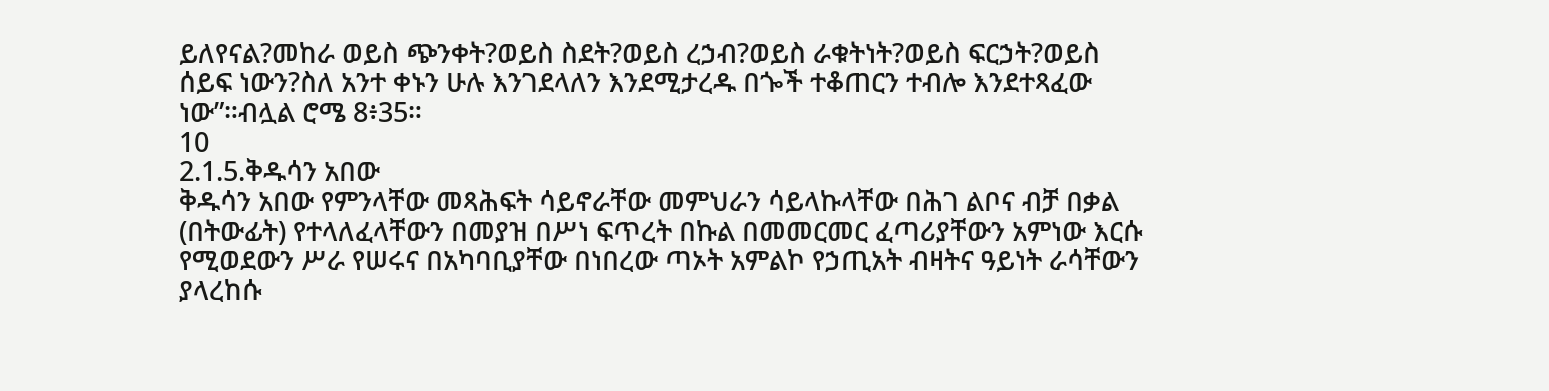ይለየናል?መከራ ወይስ ጭንቀት?ወይስ ስደት?ወይስ ረኃብ?ወይስ ራቁትነት?ወይስ ፍርኃት?ወይስ
ሰይፍ ነውን?ስለ አንተ ቀኑን ሁሉ እንገደላለን እንደሚታረዱ በጐች ተቆጠርን ተብሎ እንደተጻፈው
ነው”።ብሏል ሮሜ 8፥35።
10
2.1.5.ቅዱሳን አበው
ቅዱሳን አበው የምንላቸው መጻሕፍት ሳይኖራቸው መምህራን ሳይላኩላቸው በሕገ ልቦና ብቻ በቃል
(በትውፊት) የተላለፈላቸውን በመያዝ በሥነ ፍጥረት በኩል በመመርመር ፈጣሪያቸውን አምነው እርሱ
የሚወደውን ሥራ የሠሩና በአካባቢያቸው በነበረው ጣኦት አምልኮ የኃጢአት ብዛትና ዓይነት ራሳቸውን
ያላረከሱ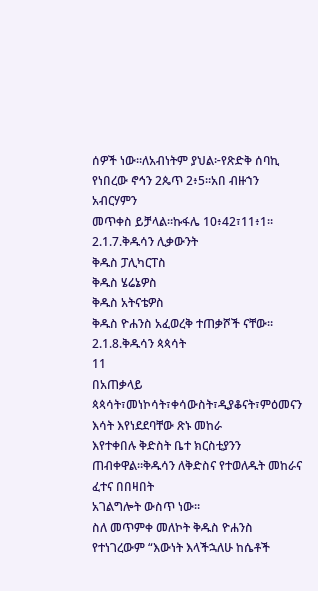ሰዎች ነው።ለአብነትም ያህል፦የጽድቅ ሰባኪ የነበረው ኖኅን 2ጴጥ 2፥5።አበ ብዙኀን አብርሃምን
መጥቀስ ይቻላል።ኩፋሌ 10፥42፣11፥1።
2.1.7.ቅዱሳን ሊቃውንት
ቅዱስ ፓሊካርፐስ
ቅዱስ ሄሬኔዎስ
ቅዱስ አትናቴዎስ
ቅዱስ ዮሐንስ አፈወረቅ ተጠቃሾች ናቸው።
2.1.8.ቅዱሳን ጳጳሳት
11
በአጠቃላይ ጳጳሳት፣መነኮሳት፣ቀሳውስት፣ዲያቆናት፣ምዕመናን እሳት እየነደደባቸው ጽኑ መከራ
እየተቀበሉ ቅድስት ቤተ ክርስቲያንን ጠብቀዋል።ቅዱሳን ለቅድስና የተወለዱት መከራና ፈተና በበዛበት
አገልግሎት ውስጥ ነው።
ስለ መጥምቀ መለኮት ቅዱስ ዮሐንስ የተነገረውም “እውነት እላችኋለሁ ከሴቶች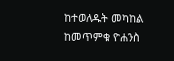ከተወለዱት መካከል
ከመጥምቁ ዮሐንስ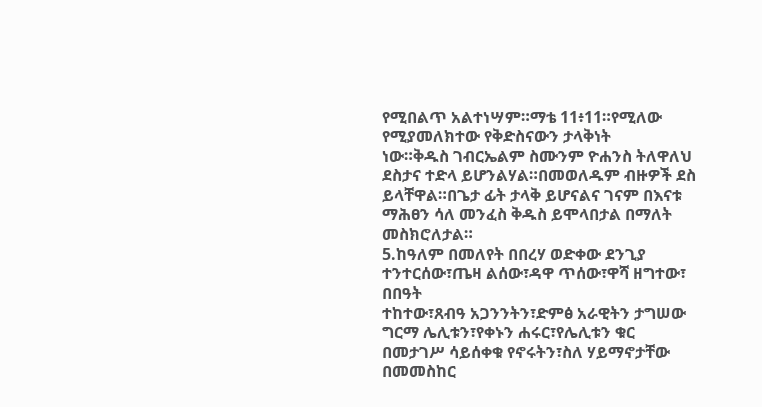የሚበልጥ አልተነሣም።ማቴ 11፥11።የሚለው የሚያመለክተው የቅድስናውን ታላቅነት
ነው።ቅዱስ ገብርኤልም ስሙንም ዮሐንስ ትለዋለህ ደስታና ተድላ ይሆንልሃል።በመወለዱም ብዙዎች ደስ
ይላቸዋል።በጌታ ፊት ታላቅ ይሆናልና ገናም በእናቱ ማሕፀን ሳለ መንፈስ ቅዱስ ይሞላበታል በማለት
መስክሮለታል።
5.ከዓለም በመለየት በበረሃ ወድቀው ደንጊያ ተንተርሰው፣ጤዛ ልሰው፣ዳዋ ጥሰው፣ዋሻ ዘግተው፣ በበዓት
ተከተው፣ጸብዓ አጋንንትን፣ድምፅ አራዊትን ታግሠው ግርማ ሌሊቱን፣የቀኑን ሐሩር፣የሌሊቱን ቁር
በመታገሥ ሳይሰቀቁ የኖሩትን፣ስለ ሃይማኖታቸው በመመስከር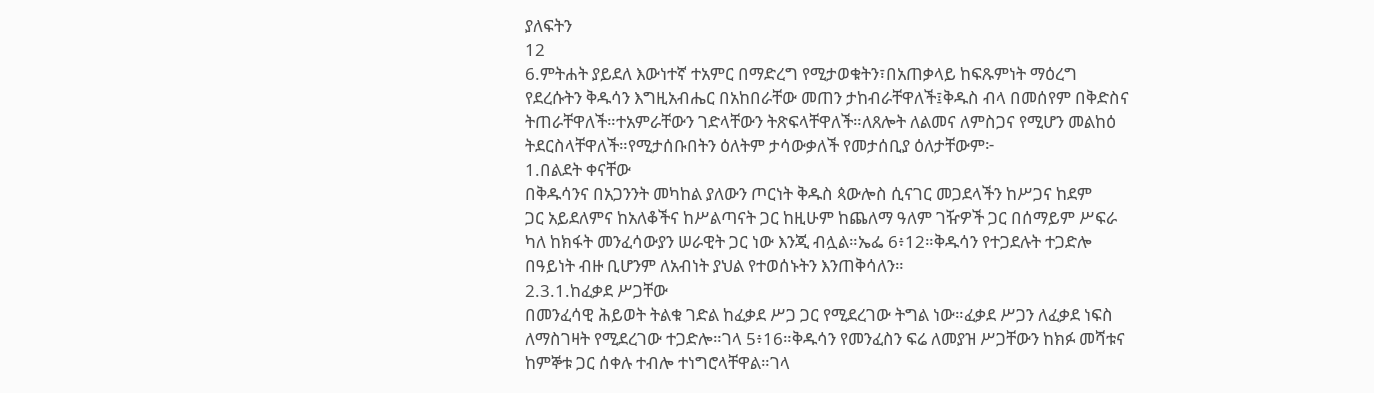ያለፍትን
12
6.ምትሐት ያይደለ እውነተኛ ተአምር በማድረግ የሚታወቁትን፣በአጠቃላይ ከፍጹምነት ማዕረግ
የደረሱትን ቅዱሳን እግዚአብሔር በአከበራቸው መጠን ታከብራቸዋለች፤ቅዱስ ብላ በመሰየም በቅድስና
ትጠራቸዋለች።ተአምራቸውን ገድላቸውን ትጽፍላቸዋለች።ለጸሎት ለልመና ለምስጋና የሚሆን መልከዕ
ትደርስላቸዋለች።የሚታሰቡበትን ዕለትም ታሳውቃለች የመታሰቢያ ዕለታቸውም፦
1.በልደት ቀናቸው
በቅዱሳንና በአጋንንት መካከል ያለውን ጦርነት ቅዱስ ጳውሎስ ሲናገር መጋደላችን ከሥጋና ከደም
ጋር አይደለምና ከአለቆችና ከሥልጣናት ጋር ከዚሁም ከጨለማ ዓለም ገዥዎች ጋር በሰማይም ሥፍራ
ካለ ከክፋት መንፈሳውያን ሠራዊት ጋር ነው እንጂ ብሏል።ኤፌ 6፥12።ቅዱሳን የተጋደሉት ተጋድሎ
በዓይነት ብዙ ቢሆንም ለአብነት ያህል የተወሰኑትን እንጠቅሳለን።
2.3.1.ከፈቃደ ሥጋቸው
በመንፈሳዊ ሕይወት ትልቁ ገድል ከፈቃደ ሥጋ ጋር የሚደረገው ትግል ነው።ፈቃደ ሥጋን ለፈቃደ ነፍስ
ለማስገዛት የሚደረገው ተጋድሎ።ገላ 5፥16።ቅዱሳን የመንፈስን ፍሬ ለመያዝ ሥጋቸውን ከክፉ መሻቱና
ከምኞቱ ጋር ሰቀሉ ተብሎ ተነግሮላቸዋል።ገላ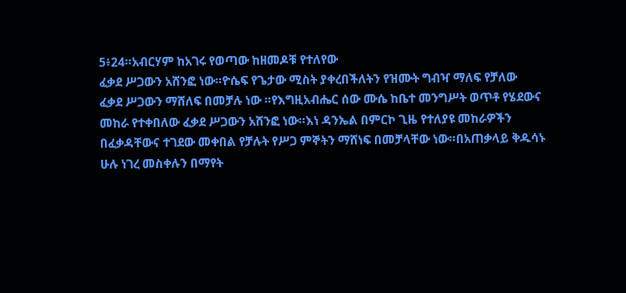5፥24።አብርሃም ከአገሩ የወጣው ከዘመዶቹ የተለየው
ፈቃደ ሥጋውን አሸንፎ ነው።ዮሴፍ የጌታው ሚስት ያቀረበችለትን የዝሙት ግብዣ ማለፍ የቻለው
ፈቃደ ሥጋውን ማሸለፍ በመቻሉ ነው ።የእግዚአብሔር ሰው ሙሴ ከቤተ መንግሥት ወጥቶ የሄደውና
መከራ የተቀበለው ፈቃደ ሥጋውን አሸንፎ ነው።እነ ዳንኤል በምርኮ ጊዜ የተለያዩ መከራዎችን
በፈቃዳቸውና ተገደው መቀበል የቻሉት የሥጋ ምኞትን ማሸነፍ በመቻላቸው ነው።በአጠቃላይ ቅዱሳኑ
ሁሉ ነገረ መስቀሉን በማየት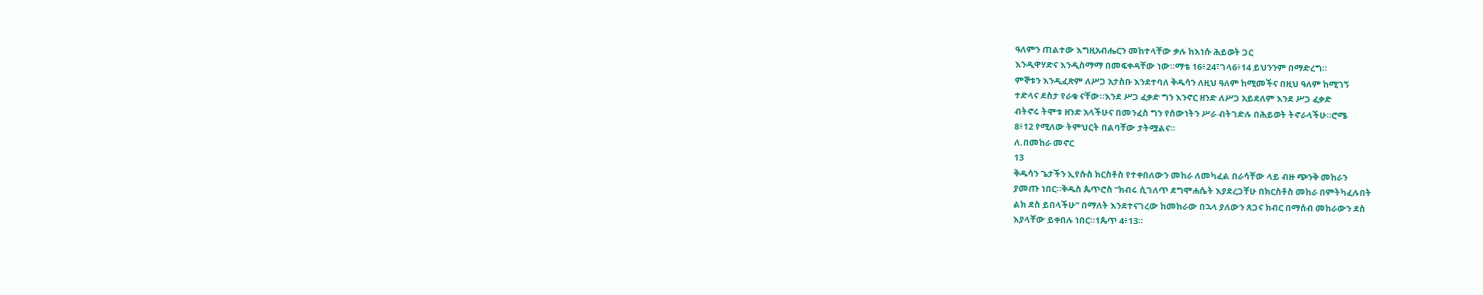ዓለምን ጠልተው እግዚአብሔርን መከተላቸው ቃሉ ከእነሱ ሕይወት ጋር
እንዲዋሃድና እንዲስማማ በመፍቀዳቸው ነው።ማቴ 16፥24፣ገላ6፥14 ይህንንም በማድረግ።
ምኞቱን እንዲፈጽም ለሥጋ አታስቡ እንደተባለ ቅዱሳን ለዚህ ዓለም ከሚመችና በዚህ ዓለም ከሚገኝ
ተድላና ደስታ የራቁ ናቸው።እንደ ሥጋ ፈቃድ ግን እንኖር ዘንድ ለሥጋ አይደለም እንደ ሥጋ ፈቃድ
ብትኖሩ ትሞቱ ዘንድ አላችሁና በመንፈስ ግን የሰውነትን ሥራ ብትገድሉ በሕይወት ትኖራላችሁ።ሮሜ
8፥12 የሚለው ትምህርት በልባቸው ታትሟልና።
ለ.በመከራ መኖር
13
ቅዱሳን ጌታችን ኢየሱስ ክርስቶስ የተቀበለውን መከራ ለመካፈል በራሳቸው ላይ ብዙ ጭንቅ መከራን
ያመጡ ነበር።ቅዱስ ጴጥሮስ “ክብሩ ሲገለጥ ደግሞሐሴት እያደረጋቸሁ በክርስቶስ መከራ በምትካፈሉበት
ልክ ደስ ይበላችሁ” በማለት እንደተናገረው ከመከራው በኋላ ያለውን ጸጋና ክብር በማሰብ መከራውን ደስ
እያላቸው ይቀበሉ ነበር።1ጴጥ 4፥13።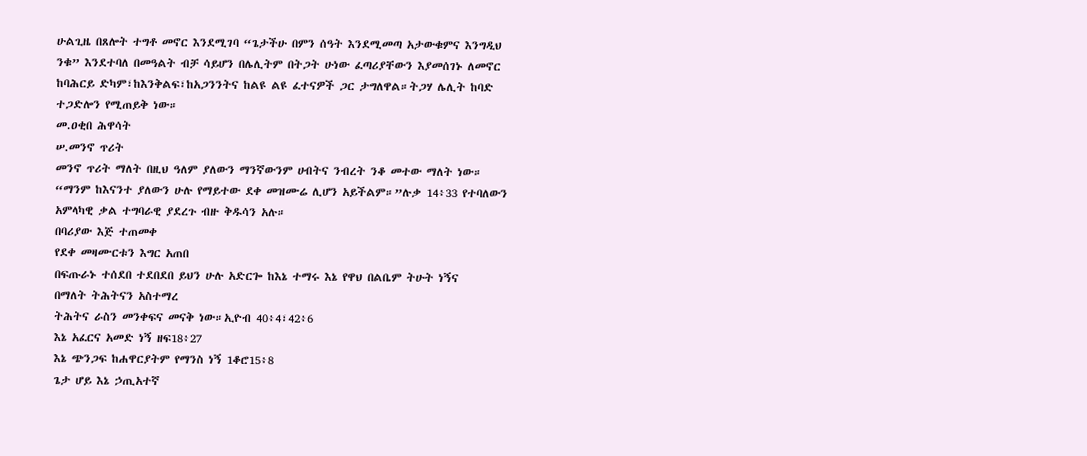ሁልጊዜ በጸሎት ተግቶ መኖር እንደሚገባ “ጌታችሁ በምን ሰዓት እንደሚመጣ አታውቁምና እንግዲህ
ንቁ” እንደተባለ በመዓልት ብቻ ሳይሆን በሌሊትም በትጋት ሁነው ፈጣሪያቸውን እያመሰገኑ ለመኖር
ከባሕርይ ድካም፣ከእንቅልፍ፣ከአጋንንትና ከልዩ ልዩ ፈተናዎች ጋር ታግለዋል።ትጋሃ ሌሊት ከባድ
ተጋድሎን የሚጠይቅ ነው።
መ.ዐቂበ ሕዋሳት
ሠ.መንኖ ጥሪት
መንኖ ጥሪት ማለት በዚህ ዓለም ያለውን ማንኛውንም ሀብትና ንብረት ንቆ መተው ማለት ነው።
“ማንም ከእናንተ ያለውን ሁሉ የማይተው ደቀ መዝሙሬ ሊሆን አይችልም።”ሉቃ 14፥33 የተባለውን
አምላካዊ ቃል ተግባራዊ ያደረጉ ብዙ ቅዱሳን አሉ።
በባሪያው እጅ ተጠመቀ
የደቀ መዛሙርቱን እግር አጠበ
በፍጡራኑ ተሰደበ ተደበደበ ይህን ሁሉ አድርጐ ከእኔ ተማሩ እኔ የዋህ በልቤም ትሁት ነኝና
በማለት ትሕትናን አስተማረ
ትሕትና ራስን መንቀፍና መናቅ ነው።ኢዮብ 40፥4፣42፥6
እኔ አፈርና አመድ ነኝ ዘፍ18፥27
እኔ ጭንጋፍ ከሐዋርያትም የማንስ ነኝ 1ቆሮ15፥8
ጌታ ሆይ እኔ ኃጢአተኛ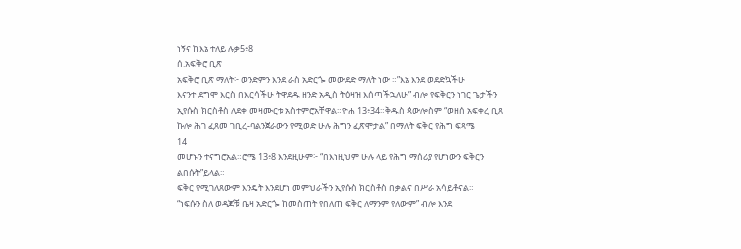ነኝና ከእኔ ተለይ ሉቃ5፥8
ሰ.አፍቅሮ ቢጽ
አፍቅሮ ቢጽ ማለት፦ ወንድምን እንደ ራስ አድርጐ መውደድ ማለት ነው ።”እኔ እንደ ወደድኳችሁ
እናንተ ደግሞ እርስ በእርሳችሁ ትዋደዱ ዘንድ አዲስ ትዕዛዝ እሰጣችኋለሁ” ብሎ የፍቅርን ነገር ጌታችን
ኢየሱስ ክርስቶስ ለደቀ መዛሙርቱ አስተምሮአቸዋል።ዮሐ 13፥34።ቅዱስ ጳውሎስም “ወዘሰ አፍቀረ ቢጸ
ኩሎ ሕገ ፈጸመ ገቢረ-ባልንጀራውን የሚወድ ሁሉ ሕግን ፈጽሞታል” በማለት ፍቅር የሕግ ፍጻሜ
14
መሆኑን ተናግሮአል።ሮሜ 13፥8 እንደዚሁም፦ “በእነዚህም ሁሉ ላይ የሕግ ማሰሪያ የሆነውን ፍቅርን
ልበሱት”ይላል።
ፍቅር የሚገለጸውም እንዴት እንደሆነ መምህራችን ኢየሱስ ክርስቶስ በቃልና በሥራ አሳይቶናል።
“ነፍሱን ስለ ወዳጆቹ ቤዛ አድርጐ ከመስጠት የበለጠ ፍቅር ለማንም የለውም” ብሎ እንደ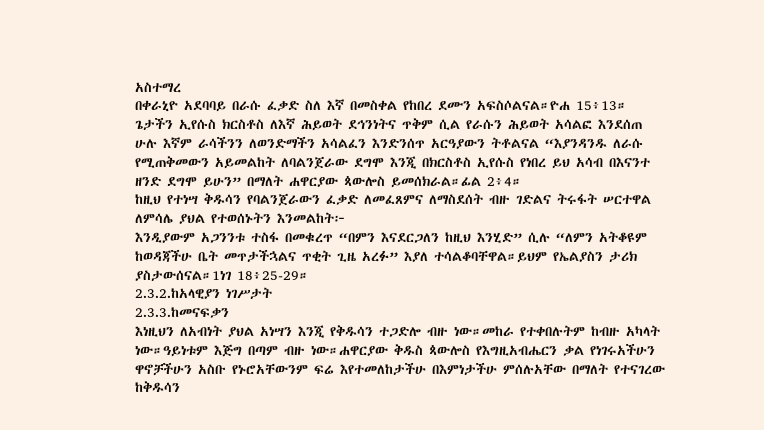አስተማረ
በቀራኒዮ አደባባይ በራሱ ፈቃድ ስለ እኛ በመስቀል የከበረ ደሙን አፍስሶልናል።ዮሐ 15፥13።
ጌታችን ኢየሱስ ክርስቶስ ለእኛ ሕይወት ደኅንነትና ጥቅም ሲል የራሱን ሕይወት አሳልፎ እንደሰጠ
ሁሉ እኛም ራሳችንን ለወንድማችን አሳልፈን እንድንሰጥ አርዓያውን ትቶልናል “እያንዳንዱ ለራሱ
የሚጠቅመውን አይመልከት ለባልንጀራው ደግሞ እንጂ በክርስቶስ ኢየሱስ የነበረ ይህ አሳብ በእናንተ
ዘንድ ደግሞ ይሁን” በማለት ሐዋርያው ጳውሎስ ይመሰክራል።ፊል 2፥4።
ከዚህ የተነሣ ቅዱሳን የባልንጀራውን ፈቃድ ለመፈጸምና ለማስደሰት ብዙ ገድልና ትሩፋት ሠርተዋል
ለምሳሌ ያህል የተወሰኑትን እንመልከት፦
እንዲያውም አጋንንቱ ተስፋ በመቁረጥ “በምን እናደርጋለን ከዚህ እንሂድ” ሲሉ “ለምን አትቆዩም
ከወዳጃችሁ ቤት መጥታችኋልና ጥቂት ጊዜ አረፉ” እያለ ተሳልቆባቸዋል።ይህም የኤልያስን ታሪክ
ያስታውሰናል።1ነገ 18፥25-29።
2.3.2.ከአላዊያን ነገሥታት
2.3.3.ከመናፍቃን
እነዚህን ለአብነት ያህል አነሣን እንጂ የቅዱሳን ተጋድሎ ብዙ ነው።መከራ የተቀበሉትም ከብዙ አካላት
ነው።ዓይነቱም እጅግ በጣም ብዙ ነው።ሐዋርያው ቅዱስ ጳውሎስ የእግዚአብሔርን ቃል የነገሩአችሁን
ዋኖቻችሁን አስቡ የኑሮአቸውንም ፍሬ እየተመለከታችሁ በእምነታችሁ ምሰሉአቸው በማለት የተናገረው
ከቅዱሳን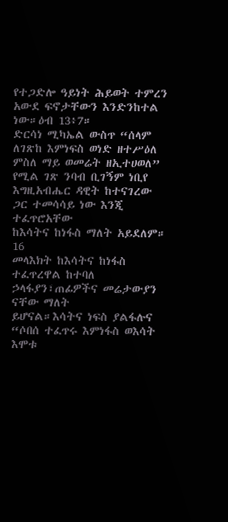የተጋድሎ ዓይነት ሕይወት ተምረን አውደ ፍኖታቸውን እንድንከተል ነው።ዕብ 13፥7።
ድርሳነ ሚካኤል ውስጥ “ሰላም ለገጽከ እምነፍስ ወነድ ዘተሥዕለ ምስለ ማይ ወመሬት ዘኢተሀወለ”
የሚል ገጽ ንባብ ቢገኝም ነቢየ እግዚአብሔር ዳዊት ከተናገረው ጋር ተመሳሳይ ነው እንጂ ተፈጥሮአቸው
ከእሳትና ከነፋስ ማለት አይደለም።
16
መላእክት ከእሳትና ከነፋስ ተፈጥረዋል ከተባለ ኃላፋያን፣ጠፊዎችና መሬታውያን ናቸው ማለት
ይሆናል።እሳትና ነፍስ ያልፋሉና “ሶበሰ ተፈጥሩ እምነፋስ ወእሳት እሞቱ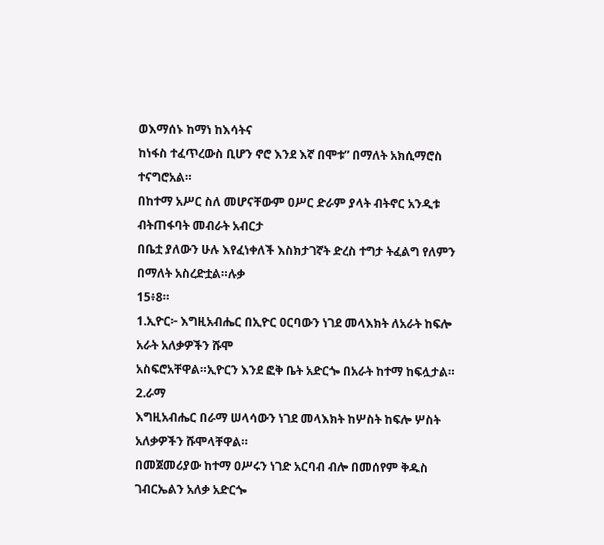ወእማሰኑ ከማነ ከእሳትና
ከነፋስ ተፈጥረውስ ቢሆን ኖሮ እንደ እኛ በሞቱ” በማለት አክሲማሮስ ተናግሮአል።
በከተማ አሥር ስለ መሆናቸውም ዐሥር ድራም ያላት ብትኖር አንዲቱ ብትጠፋባት መብራት አብርታ
በቤቷ ያለውን ሁሉ እየፈነቀለች እስክታገኛት ድረስ ተግታ ትፈልግ የለምን በማለት አስረድቷል።ሉቃ
15፥8።
1.ኢዮር፦ እግዚአብሔር በኢዮር ዐርባውን ነገደ መላእክት ለአራት ከፍሎ አራት አለቃዎችን ሹሞ
አስፍሮአቸዋል።ኢዮርን እንደ ፎቅ ቤት አድርጐ በአራት ከተማ ከፍሏታል።
2.ራማ
እግዚአብሔር በራማ ሠላሳውን ነገደ መላእክት ከሦስት ከፍሎ ሦስት አለቃዎችን ሹሞላቸዋል።
በመጀመሪያው ከተማ ዐሥሩን ነገድ አርባብ ብሎ በመሰየም ቅዱስ ገብርኤልን አለቃ አድርጐ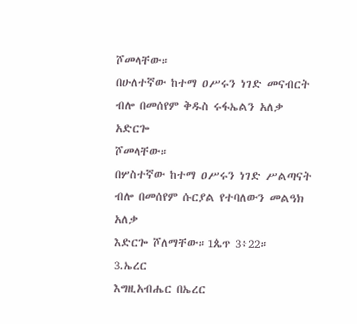ሾመላቸው።
በሁለተኛው ከተማ ዐሥሩን ነገድ መናብርት ብሎ በመሰየም ቅዱስ ሩፋኤልን አለቃ አድርጐ
ሾመላቸው።
በሦስተኛው ከተማ ዐሥሩን ነገድ ሥልጣናት ብሎ በመሰየም ሱርያል የተባለውን መልዓክ አለቃ
እድርጐ ሾለማቸው።1ጴጥ 3፥22።
3.ኤረር
እግዚአብሔር በኤረር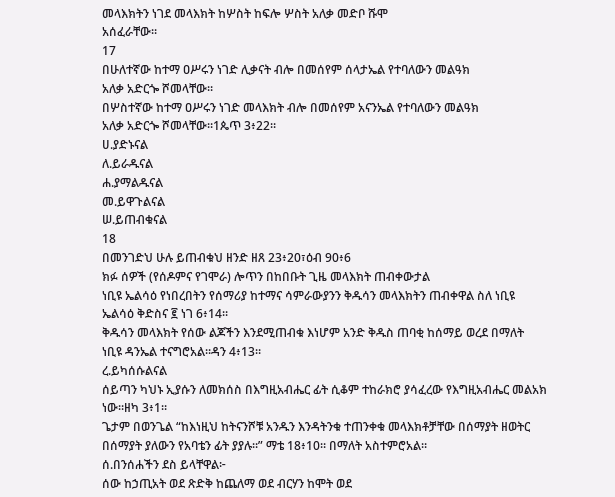መላእክትን ነገደ መላእክት ከሦስት ከፍሎ ሦስት አለቃ መድቦ ሹሞ
አሰፈራቸው።
17
በሁለተኛው ከተማ ዐሥሩን ነገድ ሊቃናት ብሎ በመሰየም ሰላታኤል የተባለውን መልዓክ
አለቃ አድርጐ ሾመላቸው።
በሦስተኛው ከተማ ዐሥሩን ነገድ መላእክት ብሎ በመሰየም አናንኤል የተባለውን መልዓክ
አለቃ አድርጐ ሾመላቸው።1ጴጥ 3፥22።
ሀ.ያድኑናል
ለ.ይራዱናል
ሐ.ያማልዱናል
መ.ይዋጉልናል
ሠ.ይጠብቁናል
18
በመንገድህ ሁሉ ይጠብቁህ ዘንድ ዘጸ 23፥20፣ዕብ 90፥6
ክፉ ሰዎች (የሰዶምና የገሞራ) ሎጥን በከበቡት ጊዜ መላእክት ጠብቀውታል
ነቢዩ ኤልሳዕ የነበረበትን የሰማሪያ ከተማና ሳምራውያንን ቅዱሳን መላእክትን ጠብቀዋል ስለ ነቢዩ
ኤልሳዕ ቅድስና ፪ ነገ 6፥14።
ቅዱሳን መላእክት የሰው ልጆችን እንደሚጠብቁ እነሆም አንድ ቅዱስ ጠባቂ ከሰማይ ወረደ በማለት
ነቢዩ ዳንኤል ተናግሮአል።ዳን 4፥13።
ረ.ይካሰሱልናል
ሰይጣን ካህኑ ኢያሱን ለመክሰስ በእግዚአብሔር ፊት ሲቆም ተከራክሮ ያሳፈረው የእግዚአብሔር መልአክ
ነው።ዘካ 3፥1።
ጌታም በወንጌል “ከእነዚህ ከትናንሾቹ አንዱን እንዳትንቁ ተጠንቀቁ መላእክቶቻቸው በሰማያት ዘወትር
በሰማያት ያለውን የአባቴን ፊት ያያሉ።” ማቴ 18፥10። በማለት አስተምሮአል።
ሰ.በንሰሐችን ደስ ይላቸዋል፦
ሰው ከኃጢአት ወደ ጽድቅ ከጨለማ ወደ ብርሃን ከሞት ወደ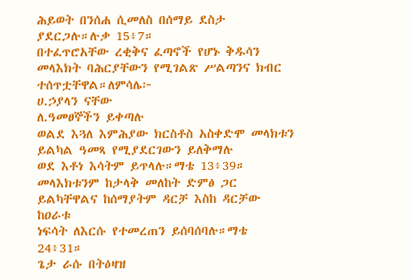ሕይወት በንሰሐ ሲመለስ በሰማይ ደስታ
ያደርጋሉ።ሉቃ 15፥7።
በተፈጥሮአቸው ረቂቅና ፈጣኖች የሆኑ ቅዱሳን መላእክት ባሕርያቸውን የሚገልጽ ሥልጣንና ክብር
ተሰጥቷቸዋል።ለምሳሌ፦
ሀ.ኃያላን ናቸው
ለ.ዓመፀኞችን ይቀጣሉ
ወልደ እጓለ እምሕያው ክርስቶስ አስቀድሞ መላክቱን ይልካል ዓመጻ የሚያደርገውን ይለቅማሉ
ወደ እቶነ እሳትም ይጥላሉ።ማቴ 13፥39።
መላእክቱንም ከታላቅ መለከት ድምፅ ጋር ይልካቸዋልና ከሰማያትም ዳርቻ እስከ ዳርቻው ከዐራቱ
ነፍሳት ለእርሱ የተመረጠን ይሰባሰባሉ።ማቴ 24፥31።
ጌታ ራሱ በትዕዛዝ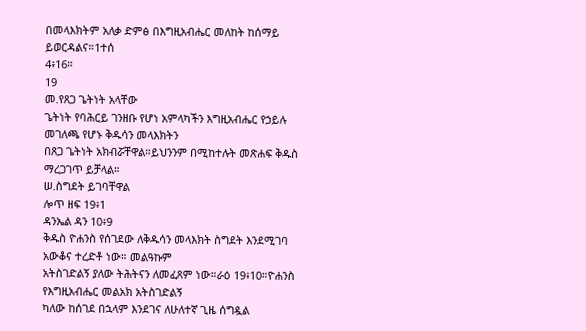በመላእክትም አለቃ ድምፅ በእግዚአብሔር መለከት ከሰማይ ይወርዳልና።1ተሰ
4፥16።
19
መ.የጸጋ ጌትነት አላቸው
ጌትነት የባሕርይ ገንዘቡ የሆነ አምላካችን እግዚአብሔር የኃይሉ መገለጫ የሆኑ ቅዱሳን መላእክትን
በጸጋ ጌትነት አክብሯቸዋል።ይህንንም በሚከተሉት መጽሐፍ ቅዱስ ማረጋገጥ ይቻላል።
ሠ.ስግደት ይገባቸዋል
ሎጥ ዘፍ 19፥1
ዳንኤል ዳን 10፥9
ቅዱስ ዮሐንስ የሰገደው ለቅዱሳን መላእክት ስግደት እንደሚገባ አውቆና ተረድቶ ነው። መልዓኩም
አትስገድልኝ ያለው ትሕትናን ለመፈጸም ነው።ራዕ 19፥10።ዮሐንስ የእግዚአብሔር መልአክ አትስገድልኝ
ካለው ከሰገደ በኋላም እንደገና ለሁለተኛ ጊዜ ሰግዷል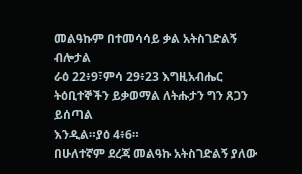መልዓኩም በተመሳሳይ ቃል አትስገድልኝ ብሎታል
ራዕ 22፥9፣ምሳ 29፥23 እግዚአብሔር ትዕቢተኞችን ይቃወማል ለትሑታን ግን ጸጋን ይሰጣል
እንዲል።ያዕ 4፥6።
በሁለተኛም ደረጃ መልዓኩ አትስገድልኝ ያለው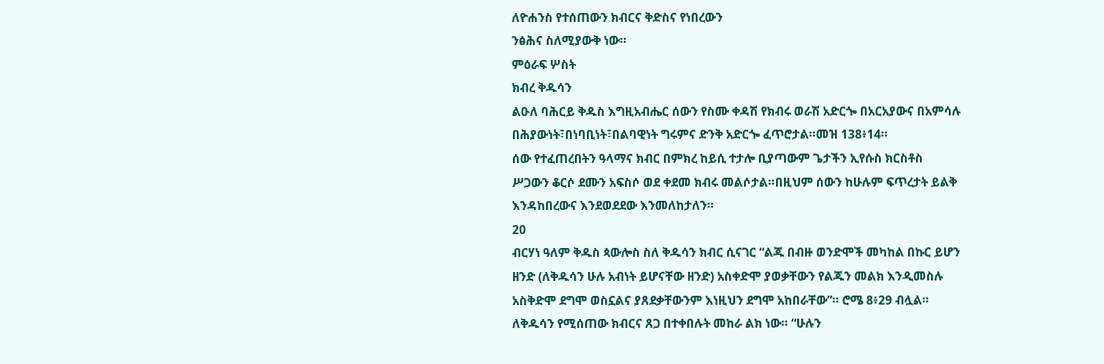ለዮሐንስ የተሰጠውን ክብርና ቅድስና የነበረውን
ንፅሕና ስለሚያውቅ ነው።
ምዕራፍ ሦስት
ክብረ ቅዱሳን
ልዑለ ባሕርይ ቅዱስ እግዚአብሔር ሰውን የስሙ ቀዳሽ የክብሩ ወራሽ አድርጐ በአርአያውና በአምሳሉ
በሕያውነት፣በነባቢነት፣በልባዊነት ግሩምና ድንቅ አድርጐ ፈጥሮታል።መዝ 138፥14።
ሰው የተፈጠረበትን ዓላማና ክብር በምክረ ከይሲ ተታሎ ቢያጣውም ጌታችን ኢየሱስ ክርስቶስ
ሥጋውን ቆርሶ ደሙን አፍስሶ ወደ ቀደመ ክብሩ መልሶታል።በዚህም ሰውን ከሁሉም ፍጥረታት ይልቅ
እንዳከበረውና እንደወደደው እንመለከታለን።
20
ብርሃነ ዓለም ቅዱስ ጳውሎስ ስለ ቅዱሳን ክብር ሲናገር “ልጁ በብዙ ወንድሞች መካከል በኩር ይሆን
ዘንድ (ለቅዱሳን ሁሉ አብነት ይሆናቸው ዘንድ) አስቀድሞ ያወቃቸውን የልጁን መልክ እንዲመስሉ
አስቅድሞ ደግሞ ወስኗልና ያጸደቃቸውንም እነዚህን ደግሞ አከበራቸው”። ሮሜ 8፥29 ብሏል።
ለቅዱሳን የሚሰጠው ክብርና ጸጋ በተቀበሉት መከራ ልክ ነው። “ሁሉን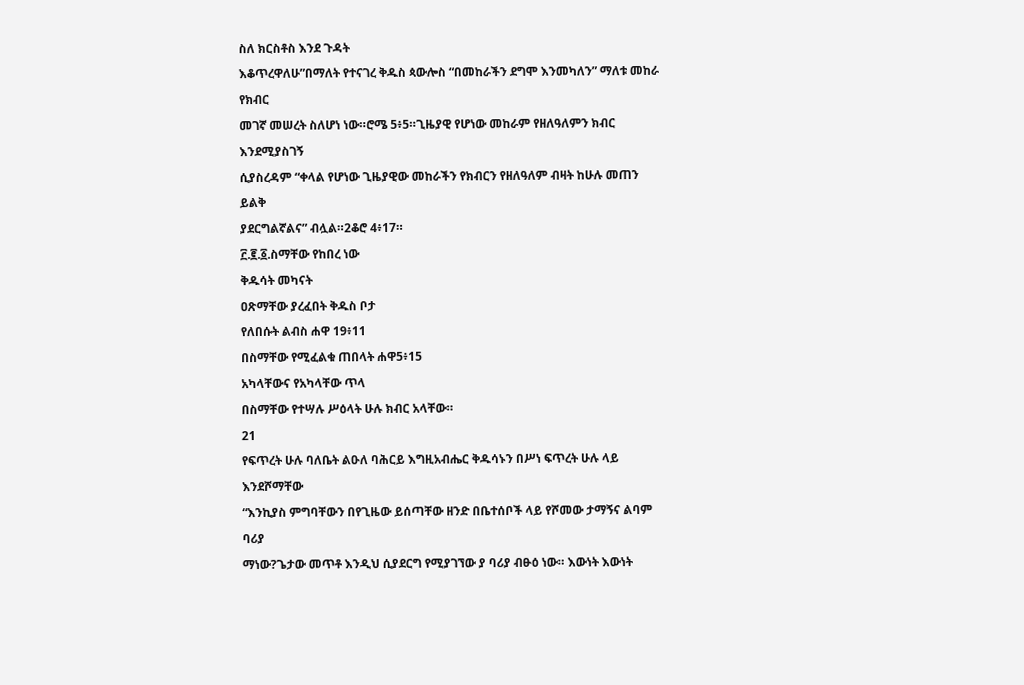ስለ ክርስቶስ እንደ ጉዳት
እቆጥረዋለሁ”በማለት የተናገረ ቅዱስ ጳውሎስ “በመከራችን ደግሞ እንመካለን” ማለቱ መከራ የክብር
መገኛ መሠረት ስለሆነ ነው።ሮሜ 5፥5።ጊዜያዊ የሆነው መከራም የዘለዓለምን ክብር እንደሚያስገኝ
ሲያስረዳም “ቀላል የሆነው ጊዜያዊው መከራችን የክብርን የዘለዓለም ብዛት ከሁሉ መጠን ይልቅ
ያደርግልኛልና” ብሏል።2ቆሮ 4፥17።
፫.፪.፩.ስማቸው የከበረ ነው
ቅዱሳት መካናት
ዐጽማቸው ያረፈበት ቅዱስ ቦታ
የለበሱት ልብስ ሐዋ 19፥11
በስማቸው የሚፈልቁ ጠበላት ሐዋ5፥15
አካላቸውና የአካላቸው ጥላ
በስማቸው የተሣሉ ሥዕላት ሁሉ ክብር አላቸው።
21
የፍጥረት ሁሉ ባለቤት ልዑለ ባሕርይ እግዚአብሔር ቅዱሳኑን በሥነ ፍጥረት ሁሉ ላይ እንደሾማቸው
“እንኪያስ ምግባቸውን በየጊዜው ይሰጣቸው ዘንድ በቤተሰቦች ላይ የሾመው ታማኝና ልባም ባሪያ
ማነው?ጌታው መጥቶ እንዲህ ሲያደርግ የሚያገኘው ያ ባሪያ ብፁዕ ነው። እውነት እውነት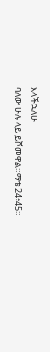እላችኋለሁ
ባለው ሁሉ ላይ ይሾመዋል።ማቴ 24፥45።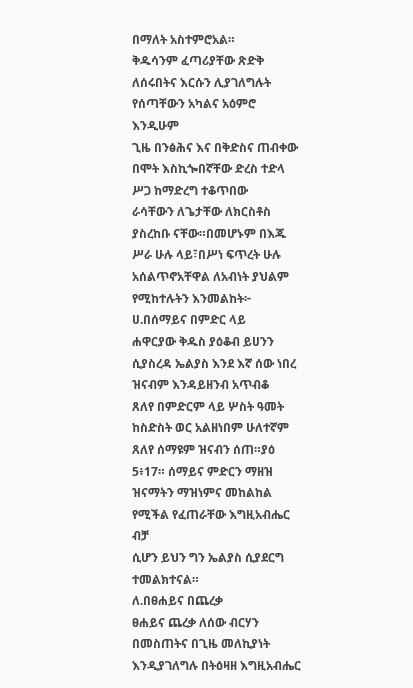በማለት አስተምሮአል።
ቅዱሳንም ፈጣሪያቸው ጽድቅ ለሰሩበትና እርሱን ሊያገለግሉት የሰጣቸውን አካልና አዕምሮ እንዲሁም
ጊዜ በንፅሕና እና በቅድስና ጠብቀው በሞት እስኪጐበኛቸው ድረስ ተድላ ሥጋ ከማድረግ ተቆጥበው
ራሳቸውን ለጌታቸው ለክርስቶስ ያስረከቡ ናቸው።በመሆኑም በእጁ ሥራ ሁሉ ላይ፣በሥነ ፍጥረት ሁሉ
አሰልጥኖአቸዋል ለአብነት ያህልም የሚከተሉትን እንመልከት፦
ሀ.በሰማይና በምድር ላይ
ሐዋርያው ቅዱስ ያዕቆብ ይሀንን ሲያስረዳ ኤልያስ እንደ እኛ ሰው ነበረ ዝናብም እንዳይዘንብ አጥብቆ
ጸለየ በምድርም ላይ ሦስት ዓመት ከስድስት ወር አልዘነበም ሁለተኛም ጸለየ ሰማዩም ዝናብን ሰጠ።ያዕ
5፥17። ሰማይና ምድርን ማዘዝ ዝናማትን ማዝነምና መከልከል የሚችል የፈጠራቸው እግዚአብሔር ብቻ
ሲሆን ይህን ግን ኤልያስ ሲያደርግ ተመልክተናል።
ለ.በፀሐይና በጨረቃ
ፀሐይና ጨረቃ ለሰው ብርሃን በመስጠትና በጊዜ መለኪያነት እንዲያገለግሉ በትዕዛዘ እግዚአብሔር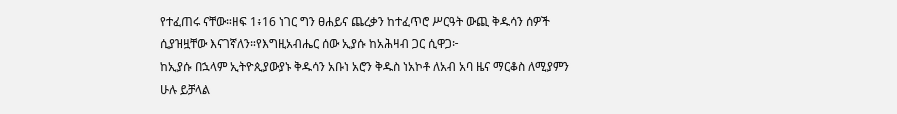የተፈጠሩ ናቸው።ዘፍ 1፥16 ነገር ግን ፀሐይና ጨረቃን ከተፈጥሮ ሥርዓት ውጪ ቅዱሳን ሰዎች
ሲያዝዟቸው እናገኛለን።የእግዚአብሔር ሰው ኢያሱ ከአሕዛብ ጋር ሲዋጋ፦
ከኢያሱ በኋላም ኢትዮጲያውያኑ ቅዱሳን አቡነ አሮን ቅዱስ ነአኮቶ ለአብ አባ ዜና ማርቆስ ለሚያምን
ሁሉ ይቻላል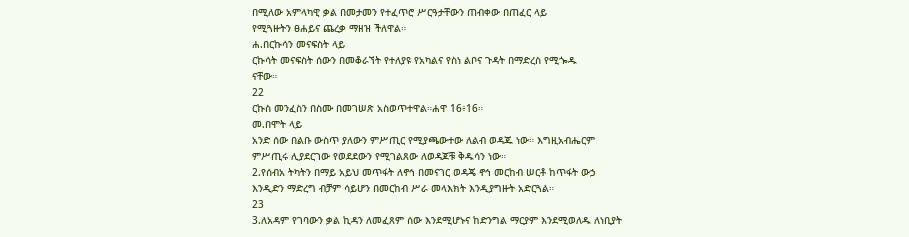በሚለው አምላካዊ ቃል በመታመን የተፈጥሮ ሥርዓታቸውን ጠብቀው በጠፈር ላይ
የሚጓዙትን ፀሐይና ጨረቃ ማዘዝ ችለዋል።
ሐ.በርኩሳን መናፍስት ላይ
ርኩሳት መናፍስት ሰውን በመቆራኘት የተለያዩ የአካልና የስነ ልቦና ጉዳት በማድረስ የሚጐዱ
ናቸው።
22
ርኩስ መንፈስን በስሙ በመገሠጽ አስወጥተዋል።ሐዋ 16፥16።
መ.በሞት ላይ
አንድ ሰው በልቡ ውስጥ ያለውን ምሥጢር የሚያጫውተው ለልብ ወዳጁ ነው። እግዚአብሔርም
ምሥጢሩ ሊያደርገው የወደደውን የሚገልጸው ለወዳጆቹ ቅዱሳን ነው።
2.የሰብአ ትካትን በማይ አይህ መጥፋት ለኖኅ በመናገር ወዳጄ ኖኅ መርከብ ሠርቶ ከጥፋት ውኃ
እንዲድን ማድረግ ብቻም ሳይሆን በመርከብ ሥራ መላእክት እንዲያግዙት አድርጓል።
23
3.ለአዳም የገባውን ቃል ኪዳን ለመፈጸም ሰው እንደሚሆኑና ከድንግል ማርያም እንደሚወለዱ ለነቢያት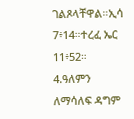ገልጾላቸዋል።ኢሳ 7፥14።ተረፈ ኤር 11፥52።
4.ዓለምን ለማሳለፍ ዳግም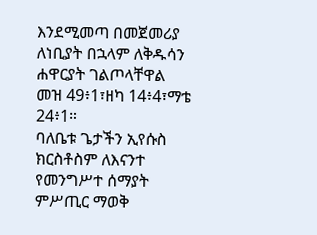እንደሚመጣ በመጀመሪያ ለነቢያት በኋላም ለቅዱሳን ሐዋርያት ገልጦላቸዋል
መዝ 49፥1፣ዘካ 14፥4፣ማቴ 24፥1።
ባለቤቱ ጌታችን ኢየሱስ ክርስቶስም ለእናንተ የመንግሥተ ሰማያት ምሥጢር ማወቅ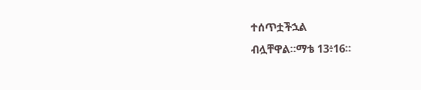ተሰጥቷችኋል
ብሏቸዋል።ማቴ 13፥16።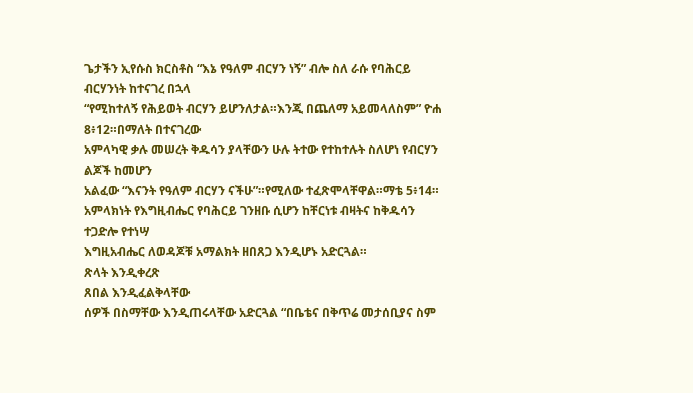ጌታችን ኢየሱስ ክርስቶስ “እኔ የዓለም ብርሃን ነኝ” ብሎ ስለ ራሱ የባሕርይ ብርሃንነት ከተናገረ በኋላ
“የሚከተለኝ የሕይወት ብርሃን ይሆንለታል።እንጂ በጨለማ አይመላለስም” ዮሐ 8፥12።በማለት በተናገረው
አምላካዊ ቃሉ መሠረት ቅዱሳን ያላቸውን ሁሉ ትተው የተከተሉት ስለሆነ የብርሃን ልጆች ከመሆን
አልፈው “እናንት የዓለም ብርሃን ናችሁ”።የሚለው ተፈጽሞላቸዋል።ማቴ 5፥14።
አምላክነት የእግዚብሔር የባሕርይ ገንዘቡ ሲሆን ከቸርነቱ ብዛትና ከቅዱሳን ተጋድሎ የተነሣ
እግዚአብሔር ለወዳጆቹ አማልክት ዘበጸጋ እንዲሆኑ አድርጓል።
ጽላት እንዲቀረጽ
ጸበል እንዲፈልቅላቸው
ሰዎች በስማቸው እንዲጠሩላቸው አድርጓል “በቤቴና በቅጥሬ መታሰቢያና ስም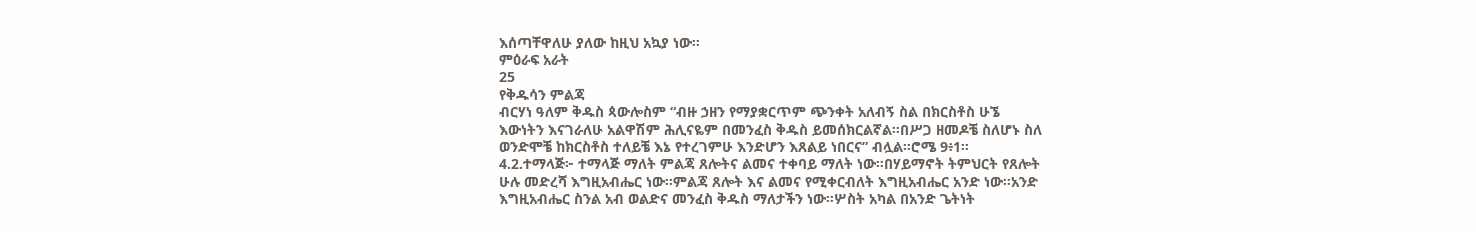እሰጣቸዋለሁ ያለው ከዚህ አኳያ ነው።
ምዕራፍ አራት
25
የቅዱሳን ምልጃ
ብርሃነ ዓለም ቅዱስ ጳውሎስም “ብዙ ኃዘን የማያቋርጥም ጭንቀት አለብኝ ስል በክርስቶስ ሁኜ
እውነትን እናገራለሁ አልዋሽም ሕሊናዬም በመንፈስ ቅዱስ ይመሰክርልኛል።በሥጋ ዘመዶቼ ስለሆኑ ስለ
ወንድሞቼ ከክርስቶስ ተለይቼ እኔ የተረገምሁ እንድሆን እጸልይ ነበርና” ብሏል።ሮሜ 9፥1።
4.2.ተማላጅ፦ ተማላጅ ማለት ምልጃ ጸሎትና ልመና ተቀባይ ማለት ነው።በሃይማኖት ትምህርት የጸሎት
ሁሉ መድረሻ እግዚአብሔር ነው።ምልጃ ጸሎት እና ልመና የሚቀርብለት እግዚአብሔር አንድ ነው።አንድ
እግዚአብሔር ስንል አብ ወልድና መንፈስ ቅዱስ ማለታችን ነው።ሦስት አካል በአንድ ጌትነት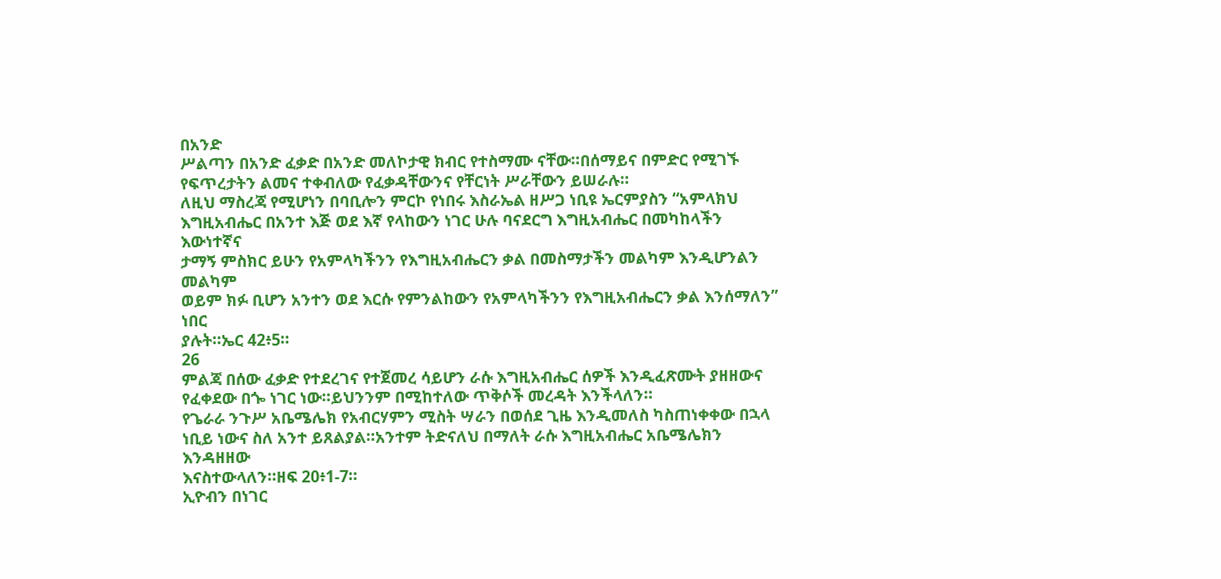በአንድ
ሥልጣን በአንድ ፈቃድ በአንድ መለኮታዊ ክብር የተስማሙ ናቸው።በሰማይና በምድር የሚገኙ
የፍጥረታትን ልመና ተቀብለው የፈቃዳቸውንና የቸርነት ሥራቸውን ይሠራሉ።
ለዚህ ማስረጃ የሚሆነን በባቢሎን ምርኮ የነበሩ እስራኤል ዘሥጋ ነቢዩ ኤርምያስን “አምላክህ
እግዚአብሔር በአንተ እጅ ወደ እኛ የላከውን ነገር ሁሉ ባናደርግ እግዚአብሔር በመካከላችን እውነተኛና
ታማኝ ምስክር ይሁን የአምላካችንን የእግዚአብሔርን ቃል በመስማታችን መልካም እንዲሆንልን መልካም
ወይም ክፉ ቢሆን አንተን ወደ እርሱ የምንልከውን የአምላካችንን የእግዚአብሔርን ቃል እንሰማለን” ነበር
ያሉት።ኤር 42፥5።
26
ምልጃ በሰው ፈቃድ የተደረገና የተጀመረ ሳይሆን ራሱ እግዚአብሔር ሰዎች እንዲፈጽሙት ያዘዘውና
የፈቀደው በጐ ነገር ነው።ይህንንም በሚከተለው ጥቅሶች መረዳት እንችላለን።
የጌራራ ንጉሥ አቤሜሌክ የአብርሃምን ሚስት ሣራን በወሰደ ጊዜ እንዲመለስ ካስጠነቀቀው በኋላ
ነቢይ ነውና ስለ አንተ ይጸልያል።አንተም ትድናለህ በማለት ራሱ እግዚአብሔር አቤሜሌክን እንዳዘዘው
እናስተውላለን።ዘፍ 20፥1-7።
ኢዮብን በነገር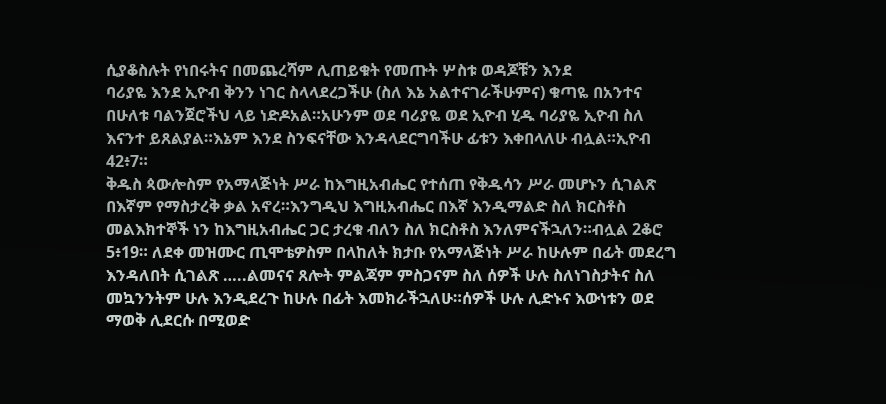ሲያቆስሉት የነበሩትና በመጨረሻም ሊጠይቁት የመጡት ሦስቱ ወዳጆቹን እንደ
ባሪያዬ እንደ ኢዮብ ቅንን ነገር ስላላደረጋችሁ (ስለ እኔ አልተናገራችሁምና) ቁጣዬ በአንተና
በሁለቱ ባልንጀሮችህ ላይ ነድዶአል።አሁንም ወደ ባሪያዬ ወደ ኢዮብ ሂዱ ባሪያዬ ኢዮብ ስለ
እናንተ ይጸልያል።እኔም እንደ ስንፍናቸው እንዳላደርግባችሁ ፊቱን እቀበላለሁ ብሏል።ኢዮብ
42፥7።
ቅዱስ ጳውሎስም የአማላጅነት ሥራ ከእግዚአብሔር የተሰጠ የቅዱሳን ሥራ መሆኑን ሲገልጽ
በእኛም የማስታረቅ ቃል አኖረ።እንግዲህ እግዚአብሔር በእኛ እንዲማልድ ስለ ክርስቶስ
መልእክተኞች ነን ከእግዚአብሔር ጋር ታረቁ ብለን ስለ ክርስቶስ እንለምናችኋለን።ብሏል 2ቆሮ
5፥19። ለደቀ መዝሙር ጢሞቴዎስም በላከለት ክታቡ የአማላጅነት ሥራ ከሁሉም በፊት መደረግ
እንዳለበት ሲገልጽ …..ልመናና ጸሎት ምልጃም ምስጋናም ስለ ሰዎች ሁሉ ስለነገስታትና ስለ
መኳንንትም ሁሉ እንዲደረጉ ከሁሉ በፊት እመክራችኋለሁ።ሰዎች ሁሉ ሊድኑና እውነቱን ወደ
ማወቅ ሊደርሱ በሚወድ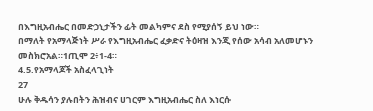በእግዚአብሔር በመድኃኒታችን ፊት መልካምና ደስ የሚያሰኝ ይህ ነው።
በማለት የአማላጅነት ሥራ የእግዚአብሔር ፈቃድና ትዕዛዝ እንጂ የሰው አሳብ አለመሆኑን
መስክሮአል።1ጢሞ 2፥1-4።
4.5.የአማላጆች አስፈላጊነት
27
ሁሉ ቅዱሳን ያሉበትን ሕዝብና ሀገርም እግዚአብሔር ስለ እነርሱ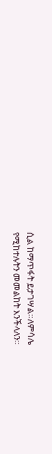ሲል ከማጥፋት ይታገሣል።ለምሳሌ
የሚከተሉትን መመልከት እንችላለን።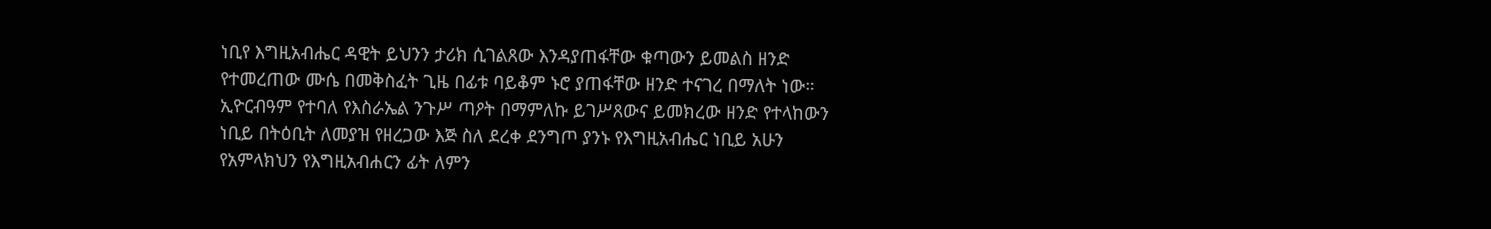ነቢየ እግዚአብሔር ዳዊት ይህንን ታሪክ ሲገልጸው እንዳያጠፋቸው ቁጣውን ይመልስ ዘንድ
የተመረጠው ሙሴ በመቅስፈት ጊዜ በፊቱ ባይቆም ኑሮ ያጠፋቸው ዘንድ ተናገረ በማለት ነው።
ኢዮርብዓም የተባለ የእስራኤል ንጉሥ ጣዖት በማምለኩ ይገሥጸውና ይመክረው ዘንድ የተላከውን
ነቢይ በትዕቢት ለመያዝ የዘረጋው እጅ ስለ ደረቀ ደንግጦ ያንኑ የእግዚአብሔር ነቢይ አሁን
የአምላክህን የእግዚአብሐርን ፊት ለምን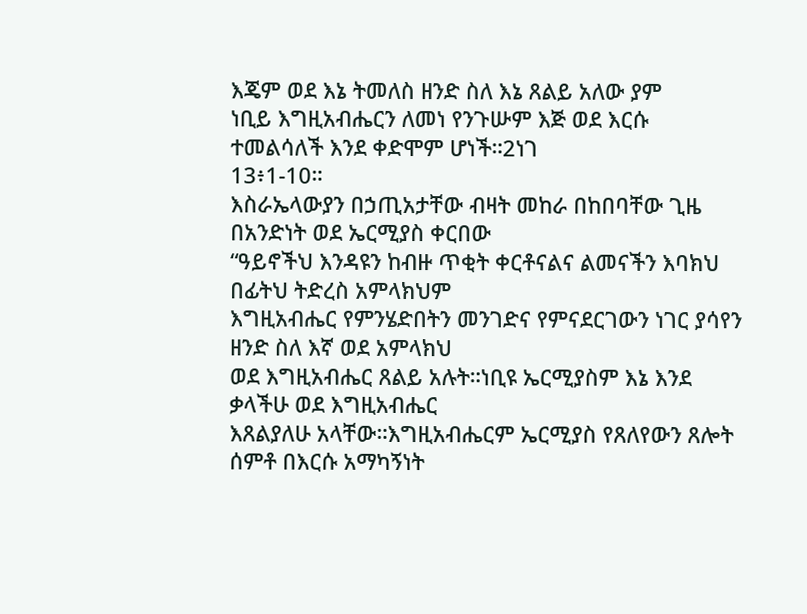እጄም ወደ እኔ ትመለስ ዘንድ ስለ እኔ ጸልይ አለው ያም
ነቢይ እግዚአብሔርን ለመነ የንጉሡም እጅ ወደ እርሱ ተመልሳለች እንደ ቀድሞም ሆነች።2ነገ
13፥1-10።
እስራኤላውያን በኃጢአታቸው ብዛት መከራ በከበባቸው ጊዜ በአንድነት ወደ ኤርሚያስ ቀርበው
“ዓይኖችህ እንዳዩን ከብዙ ጥቂት ቀርቶናልና ልመናችን እባክህ በፊትህ ትድረስ አምላክህም
እግዚአብሔር የምንሄድበትን መንገድና የምናደርገውን ነገር ያሳየን ዘንድ ስለ እኛ ወደ አምላክህ
ወደ እግዚአብሔር ጸልይ አሉት።ነቢዩ ኤርሚያስም እኔ እንደ ቃላችሁ ወደ እግዚአብሔር
እጸልያለሁ አላቸው።እግዚአብሔርም ኤርሚያስ የጸለየውን ጸሎት ሰምቶ በእርሱ አማካኝነት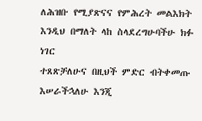ለሕዝቡ የሚያጽናና የምሕረት መልእክት እንዲህ በማለት ላከ ስላደረግሁባችሁ ክፉ ነገር
ተጸጽቻለሁና በዚህች ምድር ብትቀመጡ እሠራችኋለሁ እንጂ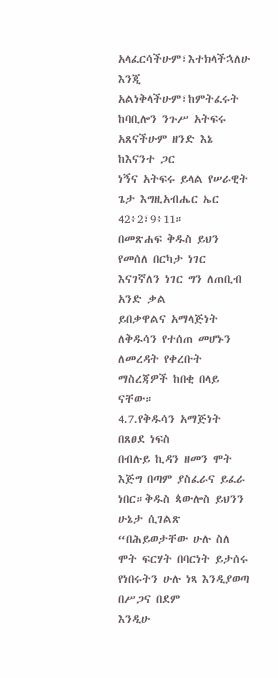አላፈርሳችሁም፣እተክላችኋለሁ
እንጂ አልነቅላችሁም፣ከምትፈሩት ከባቢሎን ንጉሥ አትፍሩ አጸናችሁም ዘንድ እኔ ከእናንተ ጋር
ነኝና አትፍሩ ይላል የሠራዊት ጌታ እግዚአብሔር ኤር 42፥2፣9፥11።
በመጽሐፍ ቅዱስ ይህን የመሰለ በርካታ ነገር እናገኛለን ነገር ግን ለጠቢብ አንድ ቃል
ይበቃዋልና አማላጅነት ለቅዱሳን የተሰጠ መሆኑን ለመረዳት የቀረቡት ማስረጃዎች ከበቂ በላይ
ናቸው።
4.7.የቅዱሳን አማጅነት በጸፀደ ነፍስ
በብሉይ ኪዳን ዘመን ሞት እጅግ በጣም ያስፈራና ይፈራ ነበር።ቅዱስ ጳውሎስ ይህንን ሁኔታ ሲገልጽ
“በሕይወታቸው ሁሉ ስለ ሞት ፍርሃት በባርነት ይታሰሩ የነበሩትን ሁሉ ነጻ እንዲያወጣ በሥጋና በደም
እንዲሁ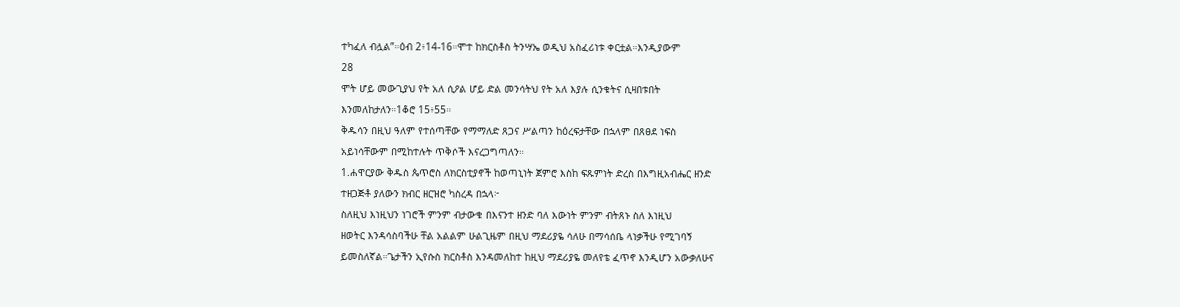ተካፈለ ብሏል”።ዕብ 2፥14-16።ሞተ ከክርስቶስ ትንሣኤ ወዲህ አስፈሪነቱ ቀርቷል።እንዲያውም
28
ሞት ሆይ መውጊያህ የት አለ ሲዖል ሆይ ድል መንሳትህ የት አለ እያሉ ሲንቁትና ሲዛበቱበት
እንመለከታለን።1ቆሮ 15፥55።
ቅዱሳን በዚህ ዓለም የተሰጣቸው የማማለድ ጸጋና ሥልጣን ከዕረፍታቸው በኋላም በጸፀደ ነፍስ
አይነሳቸውም በሚከተሉት ጥቅሶች እናረጋግጣለን።
1.ሐዋርያው ቅዱስ ጴጥሮስ ለክርስቲያኖች ከወጣኒነት ጀምሮ እስከ ፍጹምነት ድረስ በእግዚአብሔር ዘንድ
ተዘጋጅቶ ያለውን ክብር ዘርዝሮ ካስረዳ በኋላ፦
ስለዚህ እነዚህን ነገሮች ምንም ብታውቁ በእናንተ ዘንድ ባለ እውነት ምንም ብትጸኑ ስለ እነዚህ
ዘወትር እንዳሳስባችሁ ቸል አልልም ሁልጊዜም በዚህ ማደሪያዬ ሳለሁ በማሳሰቤ ላነቃችሁ የሚገባኝ
ይመስለኛል።ጌታችን ኢየሱስ ክርስቶስ እንዳመለከተ ከዚህ ማደሪያዬ መለየቴ ፈጥኖ እንዲሆን አውቃለሁና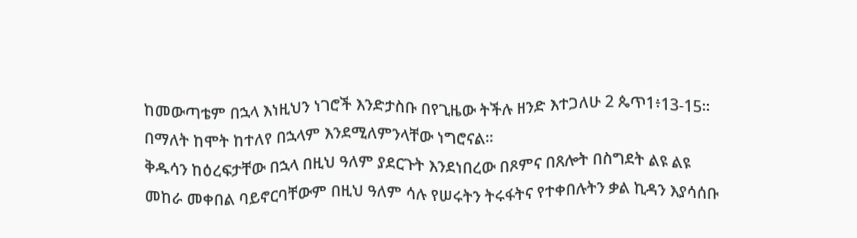ከመውጣቴም በኋላ እነዚህን ነገሮች እንድታስቡ በየጊዜው ትችሉ ዘንድ እተጋለሁ 2 ጴጥ1፥13-15።
በማለት ከሞት ከተለየ በኋላም እንደሚለምንላቸው ነግሮናል።
ቅዱሳን ከዕረፍታቸው በኋላ በዚህ ዓለም ያደርጉት እንደነበረው በጾምና በጸሎት በስግደት ልዩ ልዩ
መከራ መቀበል ባይኖርባቸውም በዚህ ዓለም ሳሉ የሠሩትን ትሩፋትና የተቀበሉትን ቃል ኪዳን እያሳሰቡ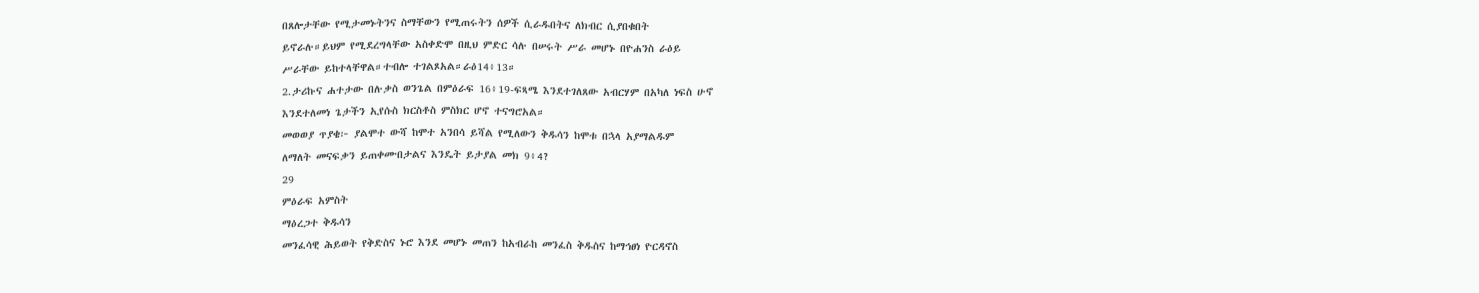በጸሎታቸው የሚታመኑትንና ስማቸውን የሚጠሩትን ሰዎች ሲራዱበትና ለክብር ሲያበቁበት
ይኖራሉ።ይህም የሚደረግላቸው አስቀድሞ በዚህ ምድር ሳሉ በሠሩት ሥራ መሆኑ በዮሐንስ ራዕይ
ሥራቸው ይከተላቸዋል።ተብሎ ተገልጾአል።ራዕ14፥13።
2.ታሪኩና ሐተታው በሉቃስ ወንጌል በምዕራፍ 16፥19-ፍጻሜ እንደተገለጸው አብርሃም በአካለ ነፍስ ሁኖ
እንደተለመነ ጌታችን ኢየሱስ ክርስቶስ ምስክር ሆኖ ተናግሮአል።
መወወያ ጥያቄ፦ ያልሞተ ውሻ ከሞተ አንበሳ ይሻል የሚለውን ቅዱሳን ከሞቱ በኋላ አያማልዱም
ለማለት መናፍቃን ይጠቀሙበታልና እንዴት ይታያል መክ 9፥4?
29
ምዕራፍ አምስት
ማዕረጋተ ቅዱሳን
መንፈሳዊ ሕይወት የቅድስና ኑሮ እንደ መሆኑ መጠን ከአብራከ መንፈስ ቅዱስና ከማኅፀነ ዮርዳኖስ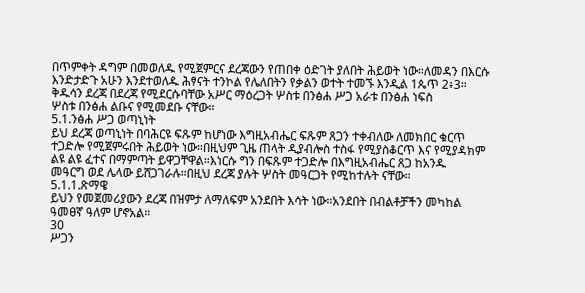በጥምቀት ዳግም በመወለዱ የሚጀምርና ደረጃውን የጠበቀ ዕድገት ያለበት ሕይወት ነው።ለመዳን በእርሱ
እንድታድጉ አሁን እንደተወለዱ ሕፃናት ተንኮል የሌለበትን የቃልን ወተት ተመኙ እንዲል 1ጴጥ 2፥3።
ቅዱሳን ደረጃ በደረጃ የሚደርሱባቸው አሥር ማዕረጋት ሦስቱ በንፅሐ ሥጋ አራቱ በንፅሐ ነፍስ
ሦስቱ በንፅሐ ልቡና የሚመደቡ ናቸው።
5.1.ንፅሐ ሥጋ ወጣኒነት
ይህ ደረጃ ወጣኒነት በባሕርዩ ፍጹም ከሆነው እግዚአብሔር ፍጹም ጸጋን ተቀብለው ለመክበር ቁርጥ
ተጋድሎ የሚጀምሩበት ሕይወት ነው።በዚህም ጊዜ ጠላት ዲያብሎስ ተስፋ የሚያስቆርጥ እና የሚያዳክም
ልዩ ልዩ ፈተና በማምጣት ይዋጋቸዋል።እነርሱ ግን በፍጹም ተጋድሎ በእግዚአብሔር ጸጋ ከአንዱ
መዓርግ ወደ ሌላው ይሸጋገራሉ።በዚህ ደረጃ ያሉት ሦስት መዓርጋት የሚከተሉት ናቸው።
5.1.1.ጽማዌ
ይህን የመጀመሪያውን ደረጃ በዝምታ ለማለፍም አንደበት እሳት ነው።አንደበት በብልቶቻችን መካከል
ዓመፀኛ ዓለም ሆኖአል።
30
ሥጋን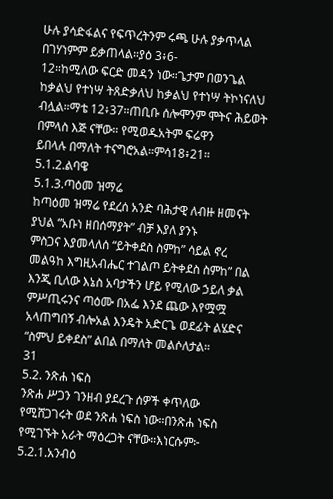ሁሉ ያሳድፋልና የፍጥረትንም ሩጫ ሁሉ ያቃጥላል በገሃነምም ይቃጠላል።ያዕ 3፥6-
12።ከሚለው ፍርድ መዳን ነው።ጌታም በወንጌል ከቃልህ የተነሣ ትጸድቃለህ ከቃልህ የተነሣ ትኮነናለህ
ብሏል።ማቴ 12፥37።ጠቢቡ ሰሎሞንም ሞትና ሕይወት በምላስ እጅ ናቸው። የሚወዱአትም ፍሬዋን
ይበላሉ በማለት ተናግሮአል።ምሳ18፥21።
5.1.2.ልባዌ
5.1.3.ጣዕመ ዝማሬ
ከጣዕመ ዝማሬ የደረሰ አንድ ባሕታዊ ለብዙ ዘመናት ያህል “አቡነ ዘበሰማያት” ብቻ እያለ ያንኑ
ምስጋና እያመላለሰ “ይትቀደስ ስምከ” ሳይል ኖረ መልዓከ እግዚአብሔር ተገልጦ ይትቀደስ ስምከ” በል
እንጂ ቢለው እኔስ አባታችን ሆይ የሚለው ኃይለ ቃል ምሥጢሩንና ጣዕሙ በአፌ እንደ ጨው እየሟሟ
አላጠግበኝ ብሎአል እንዴት አድርጌ ወደፊት ልሄድና “ስምህ ይቀደስ” ልበል በማለት መልሶለታል።
31
5.2. ንጽሐ ነፍስ
ንጽሐ ሥጋን ገንዘብ ያደረጉ ሰዎች ቀጥለው የሚሸጋገሩት ወደ ንጽሐ ነፍስ ነው።በንጽሐ ነፍስ
የሚገኙት አራት ማዕረጋት ናቸው።እነርሱም፦
5.2.1.አንብዕ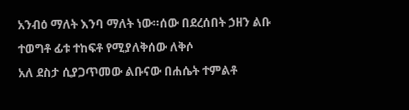አንብዕ ማለት እንባ ማለት ነው።ሰው በደረሰበት ኃዘን ልቡ ተወግቶ ፊቱ ተከፍቶ የሚያለቅሰው ለቅሶ
አለ ደስታ ሲያጋጥመው ልቡናው በሐሴት ተምልቶ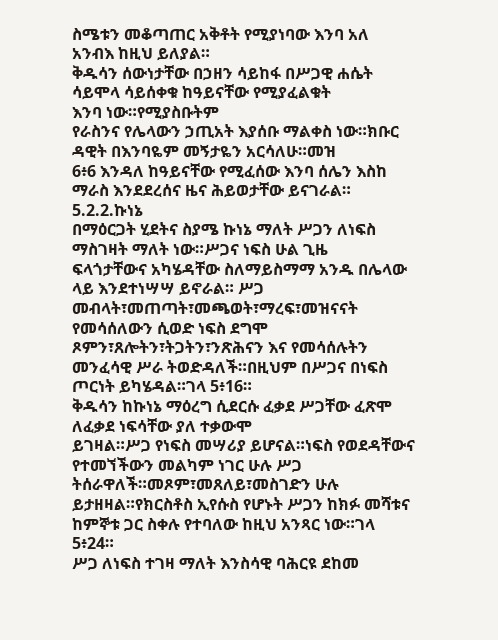ስሜቱን መቆጣጠር አቅቶት የሚያነባው እንባ አለ
አንብእ ከዚህ ይለያል።
ቅዱሳን ሰውነታቸው በኃዘን ሳይከፋ በሥጋዊ ሐሴት ሳይሞላ ሳይሰቀቁ ከዓይናቸው የሚያፈልቁት
እንባ ነው።የሚያስቡትም
የራስንና የሌላውን ኃጢአት እያሰቡ ማልቀስ ነው።ክቡር ዳዊት በእንባዬም መኝታዬን አርሳለሁ።መዝ
6፥6 እንዳለ ከዓይናቸው የሚፈሰው እንባ ሰሌን እስከ ማራስ እንደደረሰና ዜና ሕይወታቸው ይናገራል።
5.2.2.ኩነኔ
በማዕርጋት ሂደትና ስያሜ ኩነኔ ማለት ሥጋን ለነፍስ ማስገዛት ማለት ነው።ሥጋና ነፍስ ሁል ጊዜ
ፍላጎታቸውና አካሄዳቸው ስለማይስማማ አንዱ በሌላው ላይ እንደተነሣሣ ይኖራል። ሥጋ
መብላት፣መጠጣት፣መጫወት፣ማረፍ፣መዝናናት የመሳሰለውን ሲወድ ነፍስ ደግሞ
ጾምን፣ጸሎትን፣ትጋትን፣ንጽሕናን እና የመሳሰሉትን መንፈሳዊ ሥራ ትወድዳለች።በዚህም በሥጋና በነፍስ
ጦርነት ይካሄዳል።ገላ 5፥16።
ቅዱሳን ከኩነኔ ማዕረግ ሲደርሱ ፈቃደ ሥጋቸው ፈጽሞ ለፈቃደ ነፍሳቸው ያለ ተቃውሞ
ይገዛል።ሥጋ የነፍስ መሣሪያ ይሆናል።ነፍስ የወደዳቸውና የተመኘችውን መልካም ነገር ሁሉ ሥጋ
ትሰራዋለች።መጾም፣መጸለይ፣መስገድን ሁሉ ይታዘዛል።የክርስቶስ ኢየሱስ የሆኑት ሥጋን ከክፉ መሻቱና
ከምኞቱ ጋር ስቀሉ የተባለው ከዚህ አንጻር ነው።ገላ 5፥24።
ሥጋ ለነፍስ ተገዛ ማለት እንስሳዊ ባሕርዩ ደከመ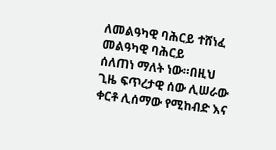ለመልዓካዊ ባሕርይ ተሸነፈ መልዓካዊ ባሕርይ
ሰለጠነ ማለት ነው።በዚህ ጊዜ ፍጥረታዊ ሰው ሊሠራው ቀርቶ ሊሰማው የሚከብድ እና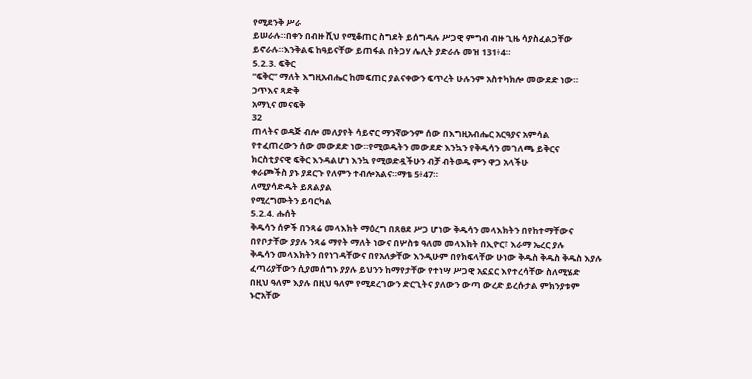የሚደንቅ ሥራ
ይሠራሉ።በቀን በብዙ ሺህ የሚቆጠር ስግደት ይሰግዳሉ ሥጋዊ ምግብ ብዙ ጊዜ ሳያስፈልጋቸው
ይኖራሉ።እንቅልፍ ከዓይናቸው ይጠፋል በትጋሃ ሌሊት ያድራሉ መዝ 131፥4።
5.2.3. ፍቅር
“ፍቅር” ማለት እግዚአብሔር ከመፍጠር ያልናቀውን ፍጥረት ሁሉንም አስተካክሎ መውደድ ነው።
ኃጥእና ጻድቅ
አማኒና መናፍቅ
32
ጠላትና ወዳጅ ብሎ መለያየት ሳይኖር ማንኛውንም ሰው በእግዚአብሔር አርዓያና አምሳል
የተፈጠረውን ሰው መውደድ ነው።የሚወዱትን መውደድ እንኳን የቅዱሳን መገለጫ ይቅርና
ክርስቲያናዊ ፍቅር እንዳልሆነ እንኳ የሚወድዷችሁን ብቻ ብትወዱ ምን ዋጋ አላችሁ
ቀራጮችስ ያኑ ያደርጉ የለምን ተብሎአልና።ማቴ 5፥47።
ለሚያሳድዱት ይጸልያል
የሚረግሙትን ይባርካል
5.2.4. ሑሰት
ቅዱሳን ሰዎች በንጻሬ መላእክት ማዕረግ በጸፀደ ሥጋ ሆነው ቅዱሳን መላእክትን በየከተማቸውና
በየቦታቸው ያያሉ ንጻሬ ማየት ማለት ነውና በሦስቱ ዓለመ መላእክት በኢዮር፣ እራማ ኤረር ያሉ
ቅዱሳን መላእክትን በየነገዳቸውና በየአለቃቸው እንዲሁም በየክፍላቸው ሁነው ቅዱስ ቅዱስ ቅዱስ እያሉ
ፈጣሪያቸውን ሲያመሰግኑ ያያሉ ይህንን ከማየታቸው የተነሣ ሥጋዊ አኗኗር እየተረሳቸው ስለሚሄድ
በዚህ ዓለም እያሉ በዚህ ዓለም የሚደረገውን ድርጊትና ያለውን ውጣ ውረድ ይረሱታል ምክንያቱም
ኑሮአቸው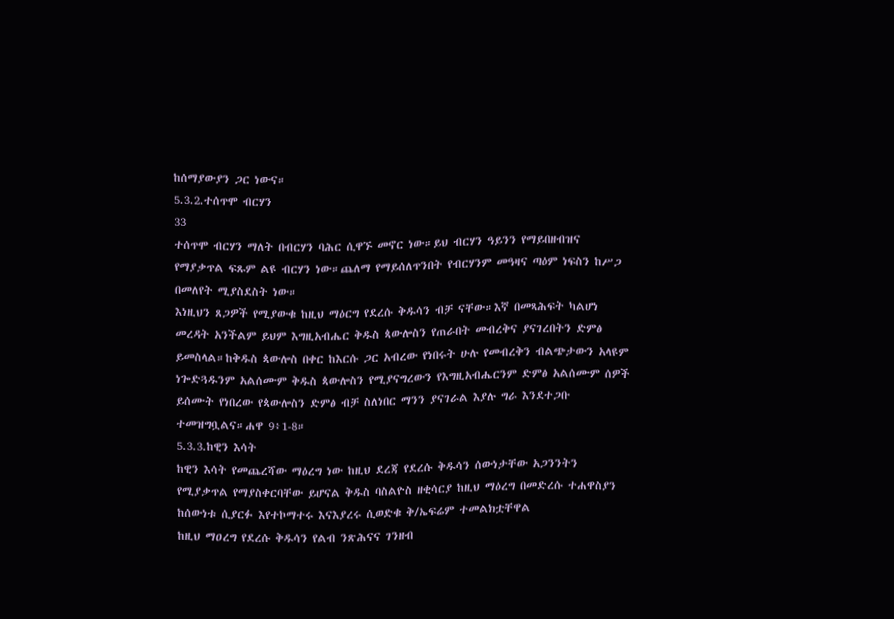ከሰማያውያን ጋር ነውና።
5.3.2.ተሰጥሞ ብርሃን
33
ተሰጥሞ ብርሃን ማለት በብርሃን ባሕር ሲዋኙ መኖር ነው።ይህ ብርሃን ዓይንን የማይበዘብዝና
የማያቃጥል ፍጹም ልዩ ብርሃን ነው።ጨለማ የማይሰለጥንበት የብርሃንም መዓዛና ጣዕም ነፍስን ከሥጋ
በመለየት ሚያስደስት ነው።
እነዚህን ጸጋዎች የሚያውቁ ከዚህ ማዕርግ የደረሱ ቅዱሳን ብቻ ናቸው።እኛ በመጻሕፍት ካልሆነ
መረዳት አንችልም ይህም እግዚአብሔር ቅዱስ ጳውሎስን የጠራበት መብረቅና ያናገረበትን ድምፅ
ይመስላል።ከቅዱስ ጳውሎስ በቀር ከእርሱ ጋር አብረው የነበሩት ሁሉ የመብረቅን ብልጭታውን አላዩም
ነጐድጓዱንም አልሰሙም ቅዱስ ጳውሎስን የሚያናግረውን የእግዚአብሔርንም ድምፅ አልሰሙም ሰዎች
ይሰሙት የነበረው የጳውሎስን ድምፅ ብቻ ስለነበር ማንን ያናገራል እያሉ ግራ እንደተጋቡ
ተመዝግቧልና።ሐዋ 9፥1-8።
5.3.3.ከዊን እሳት
ከዊን እሳት የመጨረሻው ማዕረግ ነው ከዚህ ደረጃ የደረሱ ቅዱሳን ሰውነታቸው አጋንንትን
የሚያቃጥል የማያስቀርባቸው ይሆናል ቅዱስ ባስልዮስ ዘቂሳርያ ከዚህ ማዕረግ በመድረሱ ተሐዋስያን
ከሰውነቱ ሲያርፉ እየተኮማተሩ እናእያረሩ ሲወድቁ ቅ/ኤፍሬም ተመልክቷቸዋል
ከዚህ ማዐረግ የደረሱ ቅዱሳን የልብ ንጽሕናና ገንዘብ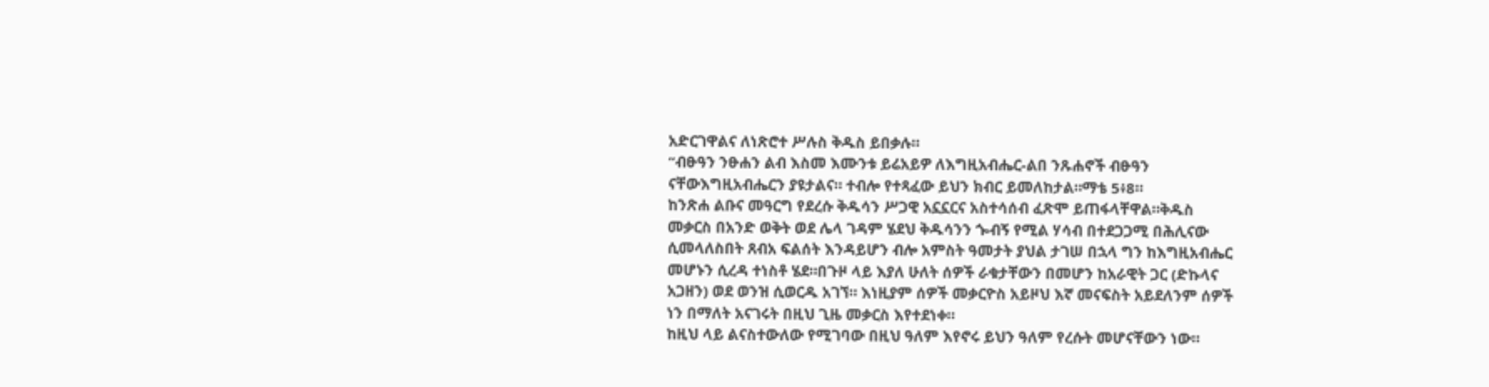አድርገዋልና ለነጽሮተ ሥሉስ ቅዱስ ይበቃሉ።
“ብፁዓን ንፁሐን ልብ እስመ እሙንቱ ይሬአይዎ ለእግዚአብሔር-ልበ ንጹሐኖች ብፁዓን
ናቸውእግዚአብሔርን ያዩታልና። ተብሎ የተጻፈው ይህን ክብር ይመለከታል።ማቴ 5፥8።
ከንጽሐ ልቡና መዓርግ የደረሱ ቅዱሳን ሥጋዊ አኗኗርና አስተሳሰብ ፈጽሞ ይጠፋላቸዋል።ቅዱስ
መቃርስ በአንድ ወቅት ወደ ሌላ ገዳም ሄደህ ቅዱሳንን ጐብኝ የሚል ሃሳብ በተደጋጋሚ በሕሊናው
ሲመላለስበት ጸብአ ፍልሰት እንዳይሆን ብሎ አምስት ዓመታት ያህል ታገሠ በኋላ ግን ከእግዚአብሔር
መሆኑን ሲረዳ ተነስቶ ሄደ።በጉዞ ላይ እያለ ሁለት ሰዎች ራቁታቸውን በመሆን ከአራዊት ጋር (ድኩላና
አጋዘን) ወደ ወንዝ ሲወርዱ አገኘ። እነዚያም ሰዎች መቃርዮስ አይዞህ እኛ መናፍስት አይደለንም ሰዎች
ነን በማለት አናገሩት በዚህ ጊዜ መቃርስ እየተደነቀ።
ከዚህ ላይ ልናስተውለው የሚገባው በዚህ ዓለም እየኖሩ ይህን ዓለም የረሱት መሆናቸውን ነው።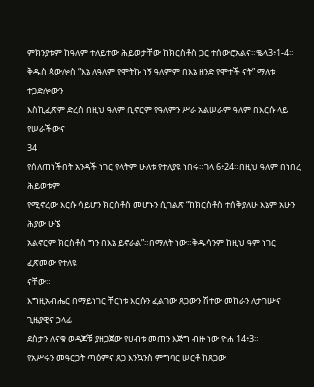ምክንያቱም ከዓለም ተለይተው ሕይወታቸው ከክርስቶስ ጋር ተሰውሮአልና።ቈላ3፥1-4።
ቅዱስ ጳውሎስ “እኔ ለዓለም የሞትኩ ነኝ ዓለምም በእኔ ዘንድ የሞተች ናት” ማለቱ ተጋድሎውን
እስኪፈጽም ድረስ በዚህ ዓለም ቢኖርም የዓለምን ሥራ አልሠራም ዓለም በእርሱ ላይ የሠራችውና
34
የሰለጠነችበት አንዳች ነገር የላትም ሁለቱ የተለያዩ ነበሩ።ገላ 6፥24።በዚህ ዓለም በነበረ ሕይወቱም
የሚኖረው እርሱ ሳይሆን ክርስቶስ መሆኑን ሲገልጽ “ከክርስቶስ ተሰቅያለሁ እኔም አሁን ሕያው ሁኜ
አልኖርም ክርስቶስ ግን በእኔ ይኖራል”።በማለት ነው።ቅዱሳንም ከዚህ ዓም ነገር ፈጽመው የተለዩ
ናቸው።
እግዚአብሔር በማይነገር ቸርነቱ እርሱን ፈልገው ጸጋውን ሽተው መከራን ለታገሡና ጊዜያዊና ኃላፊ
ደስታን ለናቁ ወዳጆቹ ያዘጋጀው የሀብቱ መጠን እጅግ ብዙ ነው ዮሐ 14፥3።
የአሥሩን መዓርጋት ጣዕምና ጸጋ እንኳንስ ምግባር ሠርቶ ከጸጋው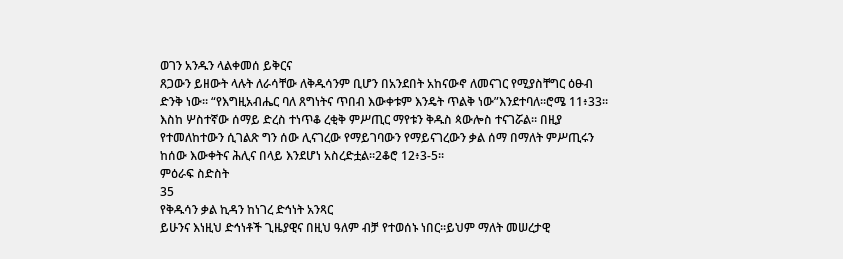ወገን አንዱን ላልቀመሰ ይቅርና
ጸጋውን ይዘውት ላሉት ለራሳቸው ለቅዱሳንም ቢሆን በአንደበት አከናውኖ ለመናገር የሚያስቸግር ዕፁብ
ድንቅ ነው። “የእግዚአብሔር ባለ ጸግነትና ጥበብ እውቀቱም እንዴት ጥልቅ ነው”እንደተባለ።ሮሜ 11፥33።
እስከ ሦስተኛው ሰማይ ድረስ ተነጥቆ ረቂቅ ምሥጢር ማየቱን ቅዱስ ጳውሎስ ተናገሯል። በዚያ
የተመለከተውን ሲገልጽ ግን ሰው ሊናገረው የማይገባውን የማይናገረውን ቃል ሰማ በማለት ምሥጢሩን
ከሰው እውቀትና ሕሊና በላይ እንደሆነ አስረድቷል።2ቆሮ 12፥3-5።
ምዕራፍ ስድስት
35
የቅዱሳን ቃል ኪዳን ከነገረ ድኅነት አንጻር
ይሁንና እነዚህ ድኅነቶች ጊዜያዊና በዚህ ዓለም ብቻ የተወሰኑ ነበር።ይህም ማለት መሠረታዊ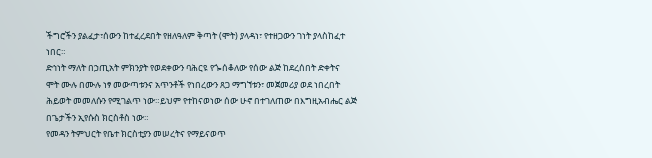ችግሮችን ያልፈታ፣ሰውን ከተፈረደበት የዘለዓለም ቅጣት (ሞት) ያላዳነ፣ የተዘጋውን ገነት ያላስከፈተ
ነበር።
ድኅነት ማለት በኃጢአት ምክንያት የወደቀውን ባሕርዩ የጐሰቆለው የሰው ልጅ ከደረሰበት ድቀትና
ሞት ሙሉ በሙሉ ነፃ መውጣቱንና አጥንቶች የነበረውን ጸጋ ማግኘቱን፣ መጀመሪያ ወደ ነበረበት
ሕይወት መመለሱን የሚገልጥ ነው።ይህም የተከናወነው ሰው ሁኖ በተገለጠው በእግዚአብሔር ልጅ
በጌታችን ኢየሱስ ክርስቶስ ነው።
የመዳን ትምህርት የቤተ ክርስቲያን መሠረትና የማይናወጥ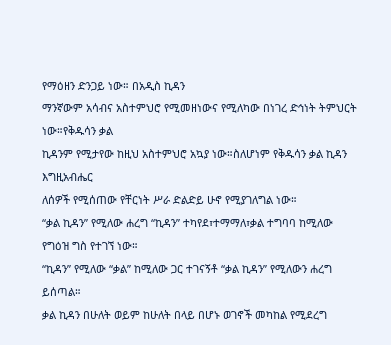የማዕዘን ድንጋይ ነው። በአዲስ ኪዳን
ማንኛውም አሳብና አስተምህሮ የሚመዘነውና የሚለካው በነገረ ድኅነት ትምህርት ነው።የቅዱሳን ቃል
ኪዳንም የሚታየው ከዚህ አስተምህሮ አኳያ ነው።ስለሆነም የቅዱሳን ቃል ኪዳን እግዚአብሔር
ለሰዎች የሚሰጠው የቸርነት ሥራ ድልድይ ሁኖ የሚያገለግል ነው።
“ቃል ኪዳን” የሚለው ሐረግ “ኪዳን” ተካየደ፣ተማማለ፣ቃል ተግባባ ከሚለው የግዕዝ ግስ የተገኘ ነው።
“ኪዳን” የሚለው “ቃል” ከሚለው ጋር ተገናኝቶ “ቃል ኪዳን” የሚለውን ሐረግ ይሰጣል።
ቃል ኪዳን በሁለት ወይም ከሁለት በላይ በሆኑ ወገኖች መካከል የሚደረግ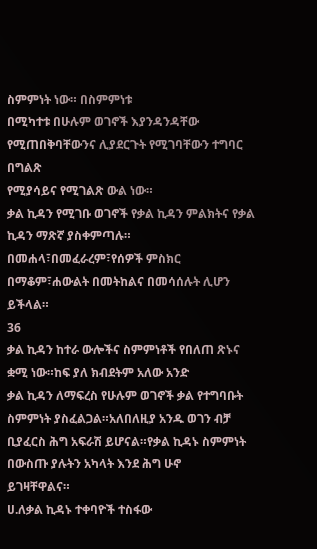ስምምነት ነው። በስምምነቱ
በሚካተቱ በሁሉም ወገኖች እያንዳንዳቸው የሚጠበቅባቸውንና ሊያደርጉት የሚገባቸውን ተግባር በግልጽ
የሚያሳይና የሚገልጽ ውል ነው።
ቃል ኪዳን የሚገቡ ወገኖች የቃል ኪዳን ምልክትና የቃል ኪዳን ማጽኛ ያስቀምጣሉ።
በመሐላ፣በመፈራረም፣የሰዎች ምስክር በማቆም፣ሐውልት በመትከልና በመሳሰሉት ሊሆን ይችላል።
36
ቃል ኪዳን ከተራ ውሎችና ስምምነቶች የበለጠ ጽኑና ቋሚ ነው።ከፍ ያለ ክብደትም አለው አንድ
ቃል ኪዳን ለማፍረስ የሁሉም ወገኖች ቃል የተግባቡት ስምምነት ያስፈልጋል።አለበለዚያ አንዱ ወገን ብቻ
ቢያፈርስ ሕግ አፍራሽ ይሆናል።የቃል ኪዳኑ ስምምነት በውስጡ ያሉትን አካላት እንደ ሕግ ሁኖ
ይገዛቸዋልና።
ሀ.ለቃል ኪዳኑ ተቀባዮች ተስፋው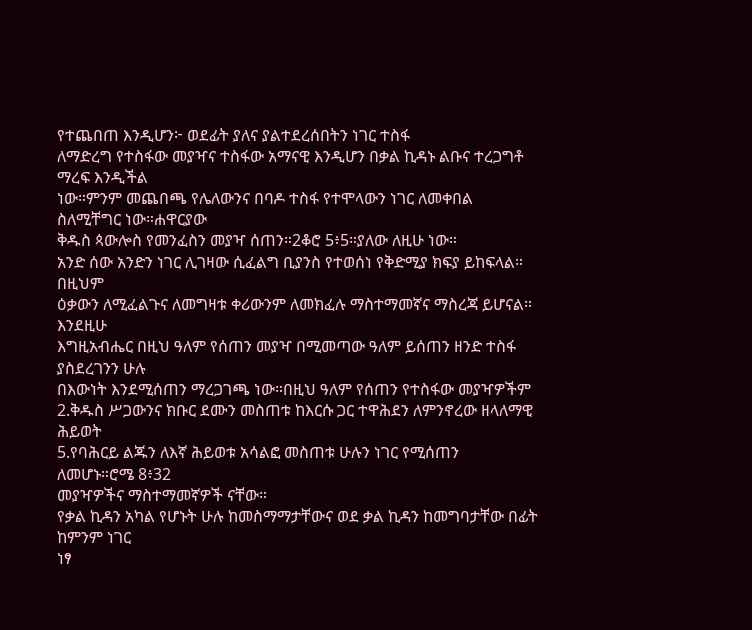የተጨበጠ እንዲሆን፦ ወደፊት ያለና ያልተደረሰበትን ነገር ተስፋ
ለማድረግ የተስፋው መያዣና ተስፋው አማናዊ እንዲሆን በቃል ኪዳኑ ልቡና ተረጋግቶ ማረፍ እንዲችል
ነው።ምንም መጨበጫ የሌለውንና በባዶ ተስፋ የተሞላውን ነገር ለመቀበል ስለሚቸግር ነው።ሐዋርያው
ቅዱስ ጳውሎስ የመንፈስን መያዣ ሰጠን።2ቆሮ 5፥5።ያለው ለዚሁ ነው።
አንድ ሰው አንድን ነገር ሊገዛው ሲፈልግ ቢያንስ የተወሰነ የቅድሚያ ክፍያ ይከፍላል። በዚህም
ዕቃውን ለሚፈልጉና ለመግዛቱ ቀሪውንም ለመክፈሉ ማስተማመኛና ማስረጃ ይሆናል። እንደዚሁ
እግዚአብሔር በዚህ ዓለም የሰጠን መያዣ በሚመጣው ዓለም ይሰጠን ዘንድ ተስፋ ያስደረገንን ሁሉ
በእውነት እንደሚሰጠን ማረጋገጫ ነው።በዚህ ዓለም የሰጠን የተስፋው መያዣዎችም
2.ቅዱስ ሥጋውንና ክቡር ደሙን መስጠቱ ከእርሱ ጋር ተዋሕደን ለምንኖረው ዘላለማዊ ሕይወት
5.የባሕርይ ልጁን ለእኛ ሕይወቱ አሳልፎ መስጠቱ ሁሉን ነገር የሚሰጠን ለመሆኑ።ሮሜ 8፥32
መያዣዎችና ማስተማመኛዎች ናቸው።
የቃል ኪዳን አካል የሆኑት ሁሉ ከመስማማታቸውና ወደ ቃል ኪዳን ከመግባታቸው በፊት ከምንም ነገር
ነፃ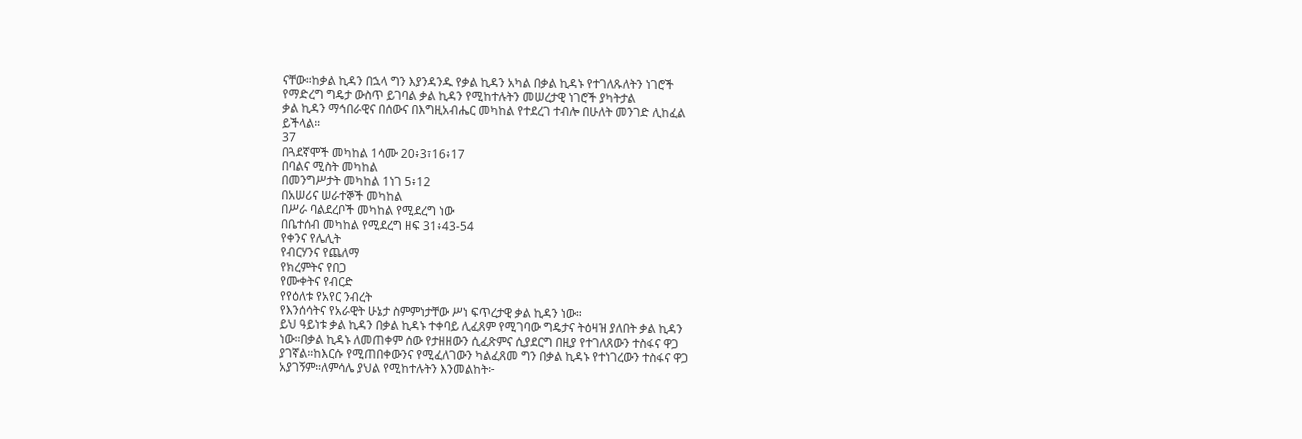ናቸው።ከቃል ኪዳን በኋላ ግን እያንዳንዱ የቃል ኪዳን አካል በቃል ኪዳኑ የተገለጹለትን ነገሮች
የማድረግ ግዴታ ውስጥ ይገባል ቃል ኪዳን የሚከተሉትን መሠረታዊ ነገሮች ያካትታል
ቃል ኪዳን ማኅበራዊና በሰውና በእግዚአብሔር መካከል የተደረገ ተብሎ በሁለት መንገድ ሊከፈል
ይችላል።
37
በጓደኛሞች መካከል 1ሳሙ 20፥3፣16፥17
በባልና ሚስት መካከል
በመንግሥታት መካከል 1ነገ 5፥12
በአሠሪና ሠራተኞች መካከል
በሥራ ባልደረቦች መካከል የሚደረግ ነው
በቤተሰብ መካከል የሚደረግ ዘፍ 31፥43-54
የቀንና የሌሊት
የብርሃንና የጨለማ
የክረምትና የበጋ
የሙቀትና የብርድ
የየዕለቱ የአየር ንብረት
የእንሰሳትና የአራዊት ሁኔታ ስምምነታቸው ሥነ ፍጥረታዊ ቃል ኪዳን ነው።
ይህ ዓይነቱ ቃል ኪዳን በቃል ኪዳኑ ተቀባይ ሊፈጸም የሚገባው ግዴታና ትዕዛዝ ያለበት ቃል ኪዳን
ነው።በቃል ኪዳኑ ለመጠቀም ሰው የታዘዘውን ሲፈጽምና ሲያደርግ በዚያ የተገለጸውን ተስፋና ዋጋ
ያገኛል።ከእርሱ የሚጠበቀውንና የሚፈለገውን ካልፈጸመ ግን በቃል ኪዳኑ የተነገረውን ተስፋና ዋጋ
አያገኝም።ለምሳሌ ያህል የሚከተሉትን እንመልከት፦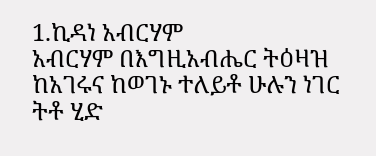1.ኪዳነ አብርሃም
አብርሃም በእግዚአብሔር ትዕዛዝ ከአገሩና ከወገኑ ተለይቶ ሁሉን ነገር ትቶ ሂድ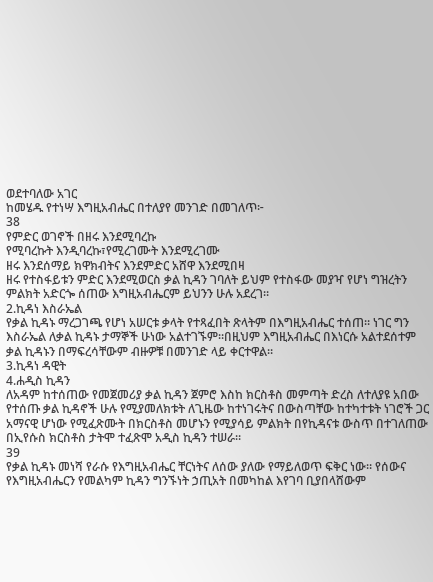ወደተባለው አገር
ከመሄዱ የተነሣ እግዚአብሔር በተለያየ መንገድ በመገለጥ፦
38
የምድር ወገኖች በዘሩ እንደሚባረኩ
የሚባረኩት እንዲባረኩ፣የሚረገሙት እንደሚረገሙ
ዘሩ እንደሰማይ ክዋክብትና እንደምድር አሸዋ እንደሚበዛ
ዘሩ የተስፋይቱን ምድር እንደሚወርስ ቃል ኪዳን ገባለት ይህም የተስፋው መያዣ የሆነ ግዝረትን
ምልክት አድርጐ ሰጠው እግዚአብሔርም ይህንን ሁሉ አደረገ።
2.ኪዳነ እስራኤል
የቃል ኪዳኑ ማረጋገጫ የሆነ አሠርቱ ቃላት የተጻፈበት ጽላትም በእግዚአብሔር ተሰጠ። ነገር ግን
እስራኤል ለቃል ኪዳኑ ታማኞች ሁነው አልተገኙም።በዚህም እግዚአብሔር በእነርሱ አልተደሰተም
ቃል ኪዳኑን በማፍረሳቸውም ብዙዎቹ በመንገድ ላይ ቀርተዋል።
3.ኪዳነ ዳዊት
4.ሐዲስ ኪዳን
ለአዳም ከተሰጠው የመጀመሪያ ቃል ኪዳን ጀምሮ እስከ ክርስቶስ መምጣት ድረስ ለተለያዩ አበው
የተሰጡ ቃል ኪዳኖች ሁሉ የሚያመለክቱት ለጊዜው ከተነገሩትና በውስጣቸው ከተካተቱት ነገሮች ጋር
አማናዊ ሆነው የሚፈጽሙት በክርስቶስ መሆኑን የሚያሳይ ምልክት በየኪዳናቱ ውስጥ በተገለጠው
በኢየሱስ ክርስቶስ ታትሞ ተፈጽሞ አዲስ ኪዳን ተሠራ።
39
የቃል ኪዳኑ መነሻ የራሱ የእግዚአብሔር ቸርነትና ለሰው ያለው የማይለወጥ ፍቅር ነው። የሰውና
የእግዚአብሔርን የመልካም ኪዳን ግንኙነት ኃጢአት በመካከል እየገባ ቢያበላሸውም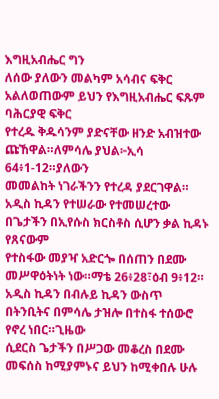እግዚአብሔር ግን
ለሰው ያለውን መልካም አሳብና ፍቅር አልለወጠውም ይህን የእግዚአብሔር ፍጹም ባሕርያዊ ፍቅር
የተረዱ ቅዱሳንም ያድናቸው ዘንድ አብዝተው ጩኸዋል።ለምሳሌ ያህል፦ኢሳ 64፥1-12።ያለውን
መመልከት ነገራችንን የተረዳ ያደርገዋል።
አዲስ ኪዳን የተሠራው የተመሠረተው በጌታችን በኢየሱስ ክርስቶስ ሲሆን ቃል ኪዳኑ የጸናውም
የተስፋው መያዣ አድርጐ በሰጠን በደሙ መሥዋዕትነት ነው።ማቴ 26፥28፣ዕብ 9፥12።
አዲስ ኪዳን በብሉይ ኪዳን ውስጥ በትንቢትና በምሳሌ ታዝሎ በተስፋ ተሰውሮ የኖረ ነበር።ጊዜው
ሲደርስ ጌታችን በሥጋው መቆረስ በደሙ መፍሰስ ከሚያምኑና ይህን ከሚቀበሉ ሁሉ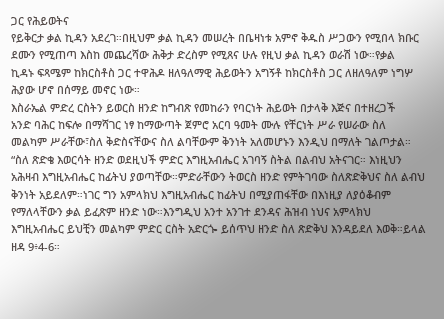ጋር የሕይወትና
የይቅርታ ቃል ኪዳን አደረገ።በዚህም ቃል ኪዳን መሠረት በቤዛነቱ አምኖ ቅዱስ ሥጋውን የሚበላ ክቡር
ደሙን የሚጠጣ እስከ መጨረሻው ሕቅታ ድረስም የሚጸና ሁሉ የዚህ ቃል ኪዳን ወራሽ ነው።የቃል
ኪዳኑ ፍጻሜም ከክርስቶስ ጋር ተዋሕዶ ዘለዓለማዊ ሕይወትን አግኝቶ ከክርስቶስ ጋር ለዘለዓለም ነግሦ
ሕያው ሆኖ በሰማይ መኖር ነው።
እስራኤል ምድረ ርስትን ይወርስ ዘንድ ከግብጽ የመከራን የባርነት ሕይወት በታላቅ እጅና በተዘረጋች
አንድ ባሕር ከፍሎ በማሻገር ነፃ ከማውጣት ጀምሮ አርባ ዓመት ሙሉ የቸርነት ሥራ የሠራው ስለ
መልካም ሥራቸው፣ስለ ቅድስናቸውና ስለ ልባቸውም ቅንነት አለመሆኑን እንዲህ በማለት ገልጦታል።
“ስለ ጽድቄ እወርሳት ዘንድ ወደዚህች ምድር እግዚአብሔር አገባኝ ስትል በልብህ አትናገር። እነዚህን
አሕዛብ እግዚአብሔር ከፊትህ ያወጣቸው።ምድራቸውን ትወርስ ዘንድ የምትገባው ስለጽድቅህና ስለ ልብህ
ቅንነት አይደለም።ነገር ግን አምላክህ እግዚአብሔር ከፊትህ በሚያጠፋቸው በእነዚያ ለያዕቆብም
የማለላቸውን ቃል ይፈጽም ዘንድ ነው።እንግዲህ አንተ አንገተ ደንዳና ሕዝብ ነህና አምላክህ
እግዚአብሔር ይህቺን መልካም ምድር ርስት አድርጐ ይሰጥህ ዘንድ ስለ ጽድቅህ እንዳይደለ እወቅ።ይላል
ዘዳ 9፥4-6።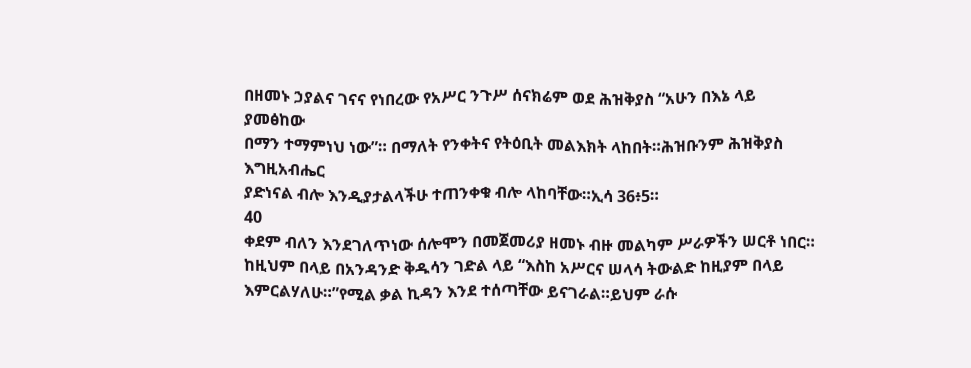በዘመኑ ኃያልና ገናና የነበረው የአሥር ንጉሥ ሰናክሬም ወደ ሕዝቅያስ “አሁን በእኔ ላይ ያመፅከው
በማን ተማምነህ ነው”። በማለት የንቀትና የትዕቢት መልእክት ላከበት።ሕዝቡንም ሕዝቅያስ እግዚአብሔር
ያድነናል ብሎ እንዲያታልላችሁ ተጠንቀቁ ብሎ ላከባቸው።ኢሳ 36፥5።
40
ቀደም ብለን እንደገለጥነው ሰሎሞን በመጀመሪያ ዘመኑ ብዙ መልካም ሥራዎችን ሠርቶ ነበር።
ከዚህም በላይ በአንዳንድ ቅዱሳን ገድል ላይ “እስከ አሥርና ሠላሳ ትውልድ ከዚያም በላይ
እምርልሃለሁ።”የሚል ቃል ኪዳን እንደ ተሰጣቸው ይናገራል።ይህም ራሱ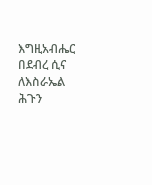እግዚአብሔር በደብረ ሲና
ለእስራኤል ሕጉን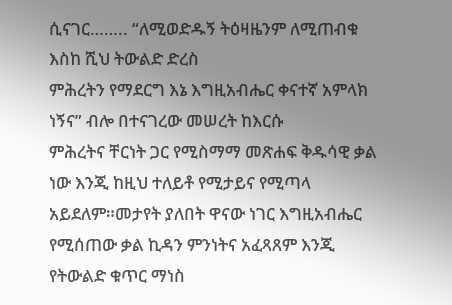ሲናገር…….. “ለሚወድዱኝ ትዕዛዜንም ለሚጠብቁ እስከ ሺህ ትውልድ ድረስ
ምሕረትን የማደርግ እኔ እግዚአብሔር ቀናተኛ አምላክ ነኝና” ብሎ በተናገረው መሠረት ከእርሱ
ምሕረትና ቸርነት ጋር የሚስማማ መጽሐፍ ቅዱሳዊ ቃል ነው እንጂ ከዚህ ተለይቶ የሚታይና የሚጣላ
አይደለም።መታየት ያለበት ዋናው ነገር እግዚአብሔር የሚሰጠው ቃል ኪዳን ምንነትና አፈጻጸም እንጂ
የትውልድ ቁጥር ማነስ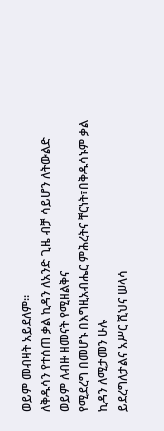ወይም መብዛት አይደለም።
ለቅዱሳን የተሰጠ ቃል ኪዳን ለአንድ ጊዜ ብቻ ሳይሆን ለትውልድ ወይም ለብዙ ዘመናት የሚዘልቅና
የሚደረግ በመሆኑ በእግዚአብሔር ምሕረትና ቸርነት፣በቅዱሳኑም ቃል ኪዳን ለሚታመን ሁሉ
ይደረግለታልና አሥር ሺህና ሠላሳ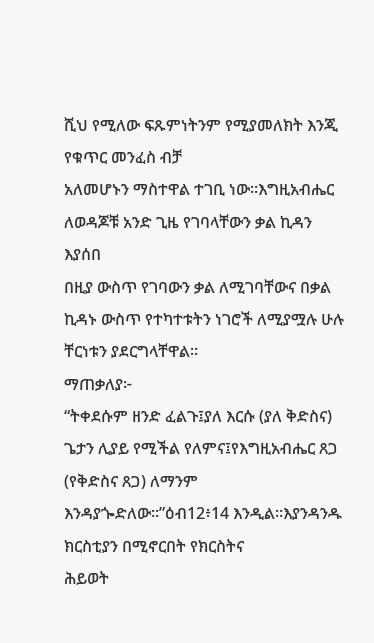ሺህ የሚለው ፍጹምነትንም የሚያመለክት እንጂ የቁጥር መንፈስ ብቻ
አለመሆኑን ማስተዋል ተገቢ ነው።እግዚአብሔር ለወዳጆቹ አንድ ጊዜ የገባላቸውን ቃል ኪዳን እያሰበ
በዚያ ውስጥ የገባውን ቃል ለሚገባቸውና በቃል ኪዳኑ ውስጥ የተካተቱትን ነገሮች ለሚያሟሉ ሁሉ
ቸርነቱን ያደርግላቸዋል።
ማጠቃለያ፦
“ትቀደሱም ዘንድ ፈልጉ፤ያለ እርሱ (ያለ ቅድስና) ጌታን ሊያይ የሚችል የለምና፤የእግዚአብሔር ጸጋ
(የቅድስና ጸጋ) ለማንም እንዳያጐድለው።”ዕብ12፥14 እንዲል።እያንዳንዱ ክርስቲያን በሚኖርበት የክርስትና
ሕይወት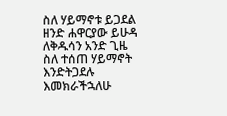ስለ ሃይማኖቱ ይጋደል ዘንድ ሐዋርያው ይሁዳ ለቅዱሳን አንድ ጊዜ ስለ ተሰጠ ሃይማኖት
እንድትጋደሉ እመክራችኋለሁ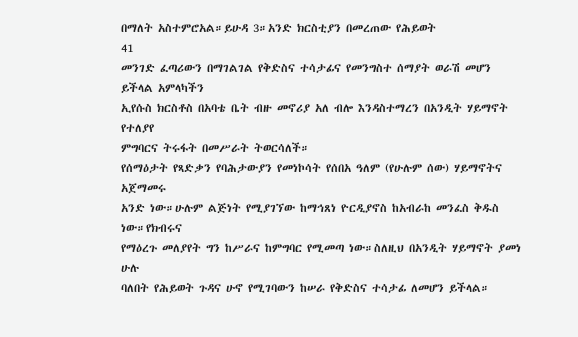በማለት አስተምሮአል።ይሁዳ 3።አንድ ክርስቲያን በመረጠው የሕይወት
41
መንገድ ፈጣሪውን በማገልገል የቅድስና ተሳታፊና የመንግስተ ሰማያት ወራሽ መሆን ይችላል አምላካችን
ኢየሱስ ክርስቶስ በአባቴ ቤት ብዙ መኖሪያ አለ ብሎ እንዳስተማረን በአንዲት ሃይማኖት የተለያየ
ምግባርና ትሩፋት በመሥራት ትወርሳለች።
የሰማዕታት የጻድቃን የባሕታውያን የመነኮሳት የሰበአ ዓለም (የሁሉም ሰው) ሃይማኖትና አጀማመሩ
አንድ ነው።ሁሉም ልጅነት የሚያገኘው ከማኅጸነ ዮርዲያኖስ ከአብራከ መንፈስ ቅዱስ ነው።የክብሩና
የማዕረጉ መለያየት ግን ከሥራና ከምግባር የሚመጣ ነው።ስለዚህ በአንዲት ሃይማኖት ያመነ ሁሉ
ባለበት የሕይወት ጉዳና ሁኖ የሚገባውን ከሠራ የቅድስና ተሳታፊ ለመሆን ይችላል።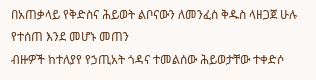በአጠቃላይ የቅድስና ሕይወት ልቦናውን ለመንፈስ ቅዱስ ላዘጋጀ ሁሉ የተሰጠ እንደ መሆኑ መጠን
ብዙዎች ከተለያየ የኃጢአት ጎዳና ተመልሰው ሕይወታቸው ተቀድሶ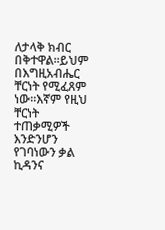ለታላቅ ክብር በቅተዋል።ይህም
በእግዚአብሔር ቸርነት የሚፈጸም ነው።እኛም የዚህ ቸርነት ተጠቃሚዎች እንድንሆን የገባነውን ቃል
ኪዳንና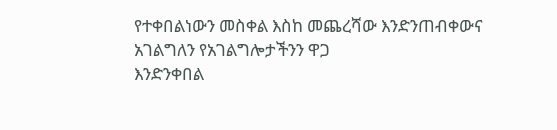የተቀበልነውን መስቀል እስከ መጨረሻው እንድንጠብቀውና አገልግለን የአገልግሎታችንን ዋጋ
እንድንቀበል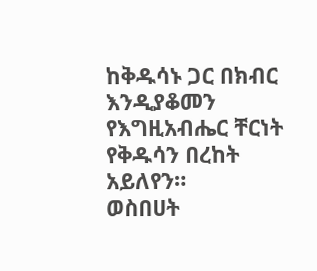ከቅዱሳኑ ጋር በክብር እንዲያቆመን የእግዚአብሔር ቸርነት የቅዱሳን በረከት አይለየን።
ወስበሀት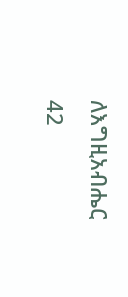ለእግዚአብሔር
42